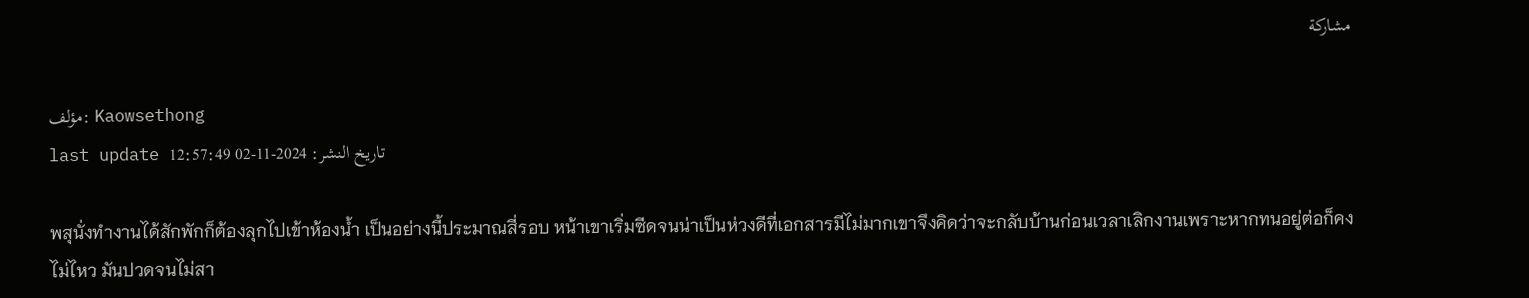مشاركة

مؤلف: Kaowsethong
last update تاريخ النشر: 2024-11-02 12:57:49

พสุนั่งทำงานได้สักพักก็ต้องลุกไปเข้าห้องน้ำ เป็นอย่างนี้ประมาณสี่รอบ หน้าเขาเริ่มซีดจนน่าเป็นห่วงดีที่เอกสารมีไม่มากเขาจึงคิดว่าจะกลับบ้านก่อนเวลาเลิกงานเพราะหากทนอยู่ต่อก็คงไม่ไหว มันปวดจนไม่สา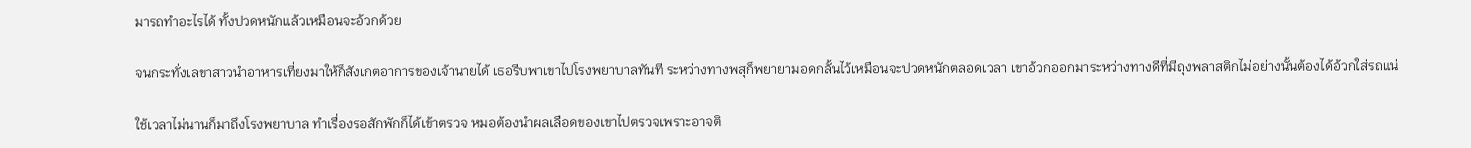มารถทำอะไรได้ ทั้งปวดหนักแล้วเหมือนจะอ้วกด้วย

จนกระทั่งเลขาสาวนำอาหารเที่ยงมาให้ก็สังเกตอาการของเจ้านายได้ เธอรีบพาเขาไปโรงพยาบาลทันที ระหว่างทางพสุก็พยายามอดกลั้นไว้เหมือนจะปวดหนักตลอดเวลา เขาอ้วกออกมาระหว่างทางดีที่มีถุงพลาสติกไม่อย่างนั้นต้องได้อ้วกใส่รถแน่

ใช้เวลาไม่นานก็มาถึงโรงพยาบาล ทำเรื่องรอสักพักก็ได้เข้าตรวจ หมอต้องนำผลเลือดของเขาไปตรวจเพราะอาจติ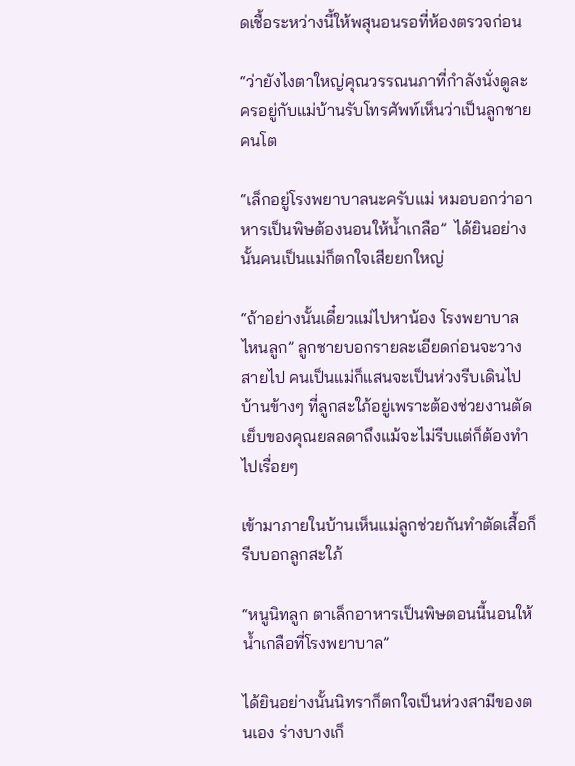ดเชื้อระหว่างนี้ให้พสุนอนรอที่ห้องตรวจก่อน

“ว่ายังไงตาใหญ่คุณวรรณนภาที่กำลังนั่งดูละครอยู่กับแม่บ้านรับโทรศัพท์เห็นว่าเป็นลูกชายคนโต

“เล็กอยู่โรงพยาบาลนะครับแม่ หมอบอกว่าอาหารเป็นพิษต้องนอนให้น้ำเกลือ”  ได้ยินอย่างนั้นคนเป็นแม่ก็ตกใจเสียยกใหญ่

“ถ้าอย่างนั้นเดี๋ยวแม่ไปหาน้อง โรงพยาบาลไหนลูก” ลูกชายบอกรายละเอียดก่อนจะวางสายไป คนเป็นแม่ก็แสนจะเป็นห่วงรีบเดินไปบ้านข้างๆ ที่ลูกสะใภ้อยู่เพราะต้องช่วยงานตัดเย็บของคุณยลลดาถึงแม้จะไม่รีบแต่ก็ต้องทำไปเรื่อยๆ

เข้ามาภายในบ้านเห็นแม่ลูกช่วยกันทำตัดเสื้อก็รีบบอกลูกสะใภ้

“หนูนิทลูก ตาเล็กอาหารเป็นพิษตอนนี้นอนให้น้ำเกลือที่โรงพยาบาล”

ได้ยินอย่างนั้นนิทราก็ตกใจเป็นห่วงสามีของตนเอง ร่างบางเก็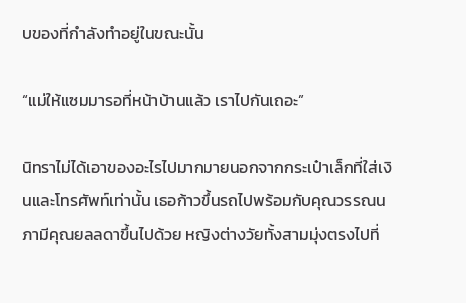บของที่กำลังทำอยู่ในขณะนั้น

“แม่ให้แซมมารอที่หน้าบ้านแล้ว เราไปกันเถอะ”

นิทราไม่ได้เอาของอะไรไปมากมายนอกจากกระเป๋าเล็กที่ใส่เงินและโทรศัพท์เท่านั้น เธอก้าวขึ้นรถไปพร้อมกับคุณวรรณนภามีคุณยลลดาขึ้นไปด้วย หญิงต่างวัยทั้งสามมุ่งตรงไปที่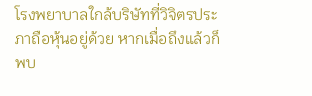โรงพยาบาลใกล้บริษัทที่วิจิตรประภาถือหุ้นอยู่ด้วย หากเมื่อถึงแล้วก็พบ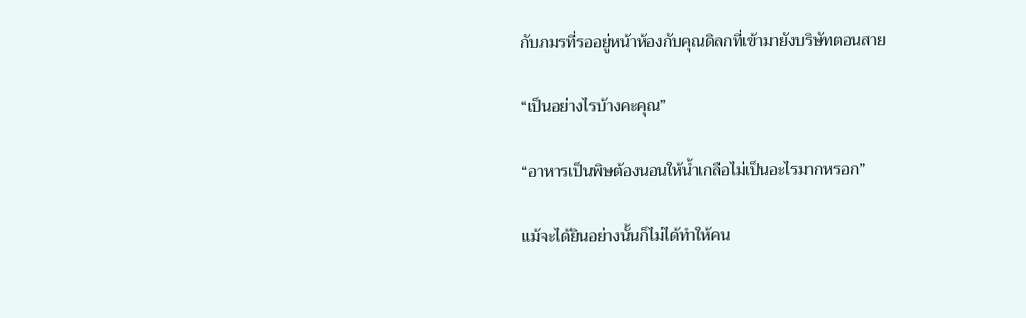กับภมรที่รออยู่หน้าห้องกับคุณดิลกที่เข้ามายังบริษัทตอนสาย

“เป็นอย่างไรบ้างคะคุณ”

“อาหารเป็นพิษต้องนอนให้น้ำเกลือไม่เป็นอะไรมากหรอก”

แม้จะได้ยินอย่างนั้นก็ไม่ได้ทำให้คน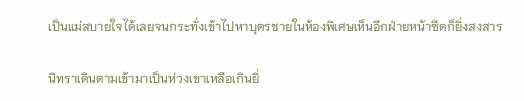เป็นแม่สบายใจได้เลยจนกระทั่งเข้าไปหาบุตรชายในห้องพิเศษเห็นอีกฝ่ายหน้าซีดก็ยิ่งสงสาร

นิทราเดินตามเข้ามาเป็นห่วงเขาเหลือเกินยิ่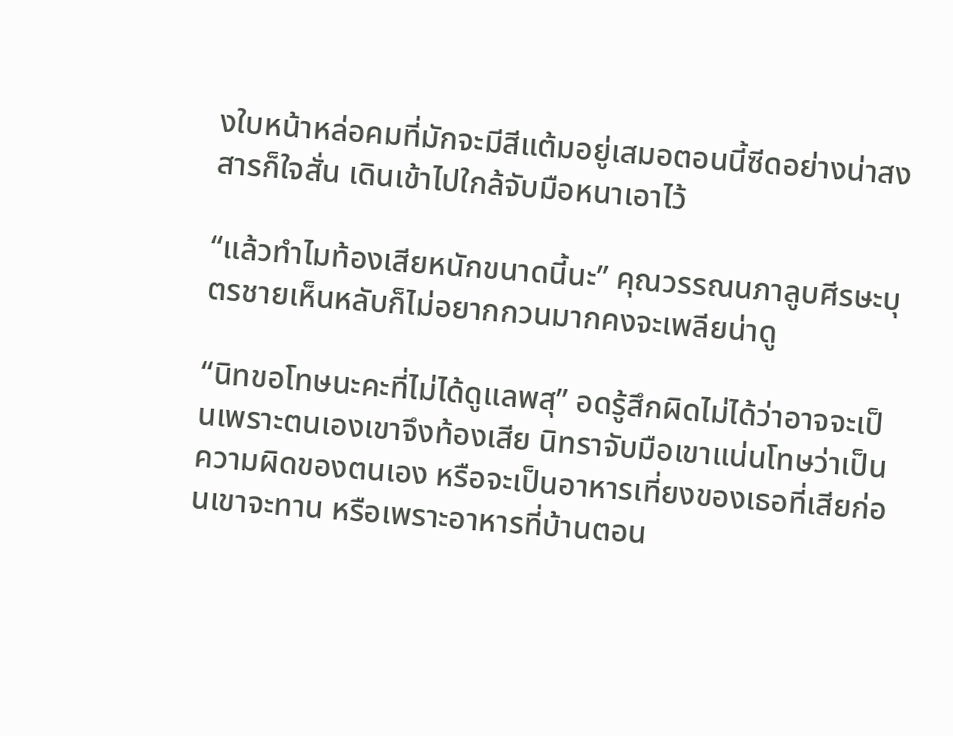งใบหน้าหล่อคมที่มักจะมีสีแต้มอยู่เสมอตอนนี้ซีดอย่างน่าสงสารก็ใจสั่น เดินเข้าไปใกล้จับมือหนาเอาไว้

“แล้วทำไมท้องเสียหนักขนาดนี้นะ” คุณวรรณนภาลูบศีรษะบุตรชายเห็นหลับก็ไม่อยากกวนมากคงจะเพลียน่าดู

“นิทขอโทษนะคะที่ไม่ได้ดูแลพสุ” อดรู้สึกผิดไม่ได้ว่าอาจจะเป็นเพราะตนเองเขาจึงท้องเสีย นิทราจับมือเขาแน่นโทษว่าเป็นความผิดของตนเอง หรือจะเป็นอาหารเที่ยงของเธอที่เสียก่อนเขาจะทาน หรือเพราะอาหารที่บ้านตอน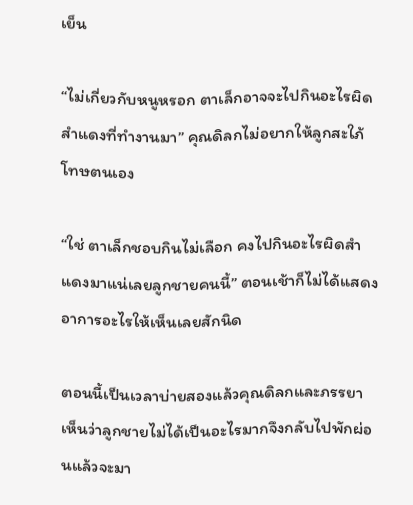เย็น

“ไม่เกี่ยวกับหนูหรอก ตาเล็กอาจจะไปกินอะไรผิดสำแดงที่ทำงานมา” คุณดิลกไม่อยากให้ลูกสะใภ้โทษตนเอง

“ใช่ ตาเล็กชอบกินไม่เลือก คงไปกินอะไรผิดสำแดงมาแน่เลยลูกชายคนนี้” ตอนเช้าก็ไม่ได้แสดงอาการอะไรให้เห็นเลยสักนิด

ตอนนี้เป็นเวลาบ่ายสองแล้วคุณดิลกและภรรยา เห็นว่าลูกชายไม่ได้เป็นอะไรมากจึงกลับไปพักผ่อนแล้วจะมา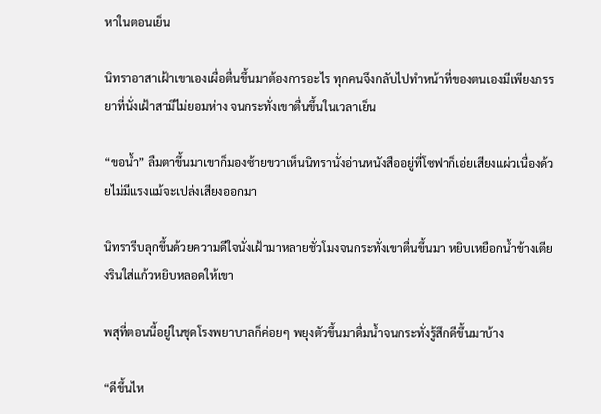หาในตอนเย็น

นิทราอาสาเฝ้าเขาเองเผื่อตื่นขึ้นมาต้องการอะไร ทุกคนจึงกลับไปทำหน้าที่ของตนเองมีเพียงภรรยาที่นั่งเฝ้าสามีไม่ยอมห่าง จนกระทั่งเขาตื่นขึ้นในเวลาเย็น

“ขอน้ำ” ลืมตาขึ้นมาเขาก็มองซ้ายขวาเห็นนิทรานั่งอ่านหนังสืออยู่ที่โซฟาก็เอ่ยเสียงแผ่วเนื่องด้วยไม่มีแรงแม้จะเปล่งเสียงออกมา

นิทรารีบลุกขึ้นด้วยความดีใจนั่งเฝ้ามาหลายชั่วโมงจนกระทั่งเขาตื่นขึ้นมา หยิบเหยือกน้ำข้างเตียงรินใส่แก้วหยิบหลอดให้เขา

พสุที่ตอนนี้อยู่ในชุดโรงพยาบาลก็ค่อยๆ พยุงตัวขึ้นมาดื่มน้ำจนกระทั่งรู้สึกดีขึ้นมาบ้าง

“ดีขึ้นไห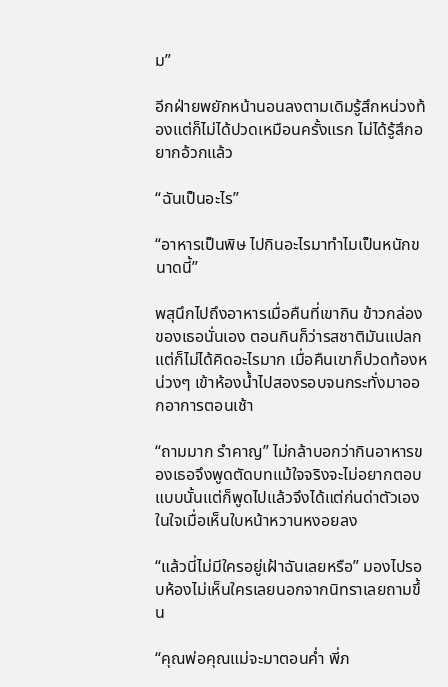ม”

อีกฝ่ายพยักหน้านอนลงตามเดิมรู้สึกหน่วงท้องแต่ก็ไม่ได้ปวดเหมือนครั้งแรก ไม่ได้รู้สึกอยากอ้วกแล้ว

“ฉันเป็นอะไร”

“อาหารเป็นพิษ ไปกินอะไรมาทำไมเป็นหนักขนาดนี้”

พสุนึกไปถึงอาหารเมื่อคืนที่เขากิน ข้าวกล่องของเธอนั่นเอง ตอนกินก็ว่ารสชาติมันแปลกแต่ก็ไม่ได้คิดอะไรมาก เมื่อคืนเขาก็ปวดท้องหน่วงๆ เข้าห้องน้ำไปสองรอบจนกระทั่งมาออกอาการตอนเช้า

“ถามมาก รำคาญ” ไม่กล้าบอกว่ากินอาหารของเธอจึงพูดตัดบทแม้ใจจริงจะไม่อยากตอบแบบนั้นแต่ก็พูดไปแล้วจึงได้แต่ก่นด่าตัวเองในใจเมื่อเห็นใบหน้าหวานหงอยลง

“แล้วนี่ไม่มีใครอยู่เฝ้าฉันเลยหรือ” มองไปรอบห้องไม่เห็นใครเลยนอกจากนิทราเลยถามขึ้น

“คุณพ่อคุณแม่จะมาตอนค่ำ พี่ภ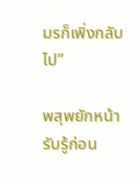มรก็เพิ่งกลับไป”

พสุพยักหน้ารับรู้ก่อน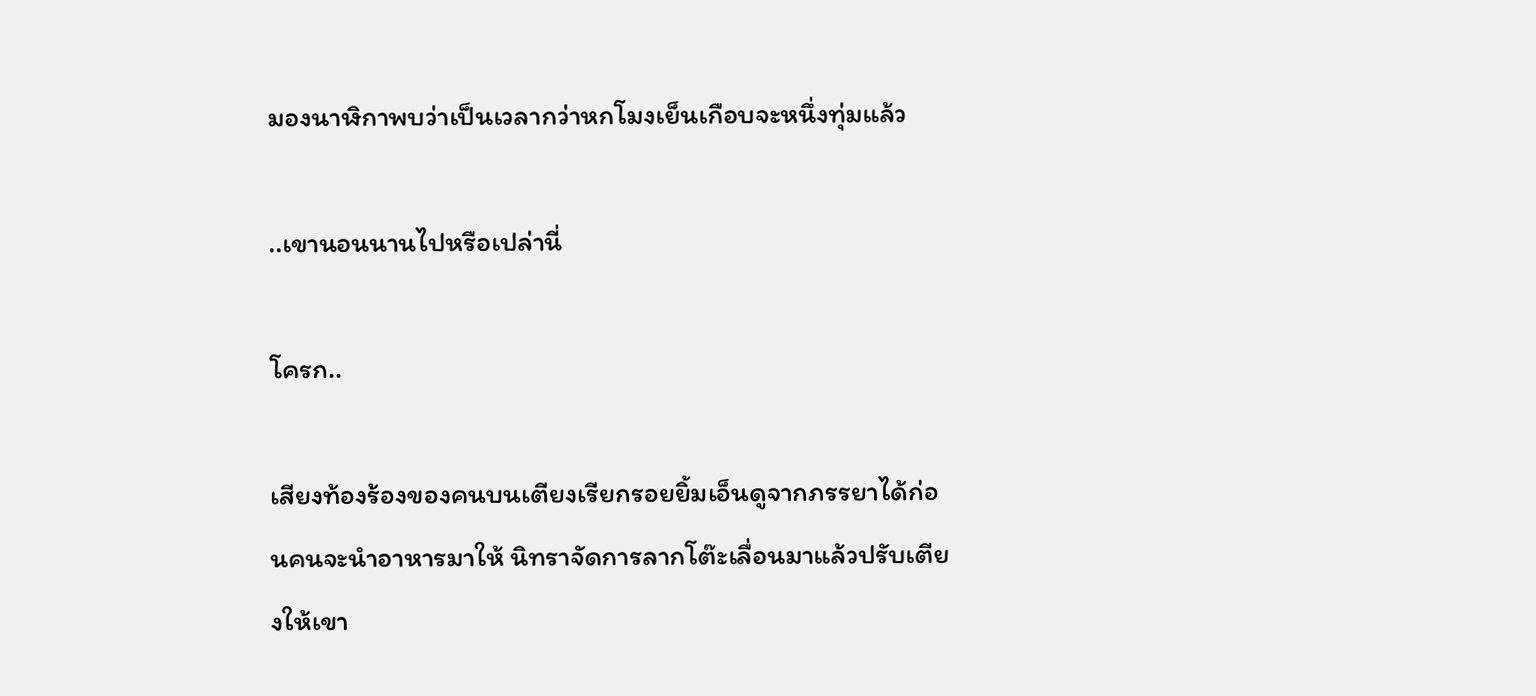มองนาฬิกาพบว่าเป็นเวลากว่าหกโมงเย็นเกือบจะหนึ่งทุ่มแล้ว

..เขานอนนานไปหรือเปล่านี่

โครก..

เสียงท้องร้องของคนบนเตียงเรียกรอยยิ้มเอ็นดูจากภรรยาได้ก่อนคนจะนำอาหารมาให้ นิทราจัดการลากโต๊ะเลื่อนมาแล้วปรับเตียงให้เขา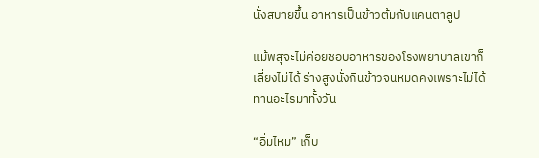นั่งสบายขึ้น อาหารเป็นข้าวต้มกับแคนตาลูป

แม้พสุจะไม่ค่อยชอบอาหารของโรงพยาบาลเขาก็เลี่ยงไม่ได้ ร่างสูงนั่งกินข้าวจนหมดคงเพราะไม่ได้ทานอะไรมาทั้งวัน

“อิ่มไหม” เก็บ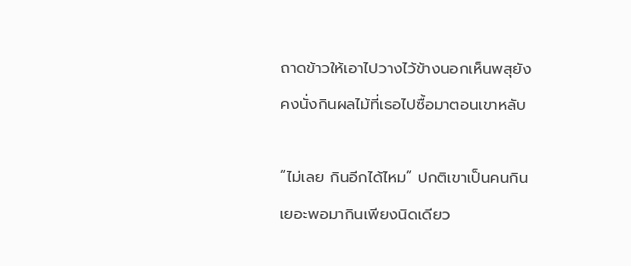ถาดข้าวให้เอาไปวางไว้ข้างนอกเห็นพสุยังคงนั่งกินผลไม้ที่เธอไปซื้อมาตอนเขาหลับ

“ไม่เลย กินอีกได้ไหม” ปกติเขาเป็นคนกินเยอะพอมากินเพียงนิดเดียว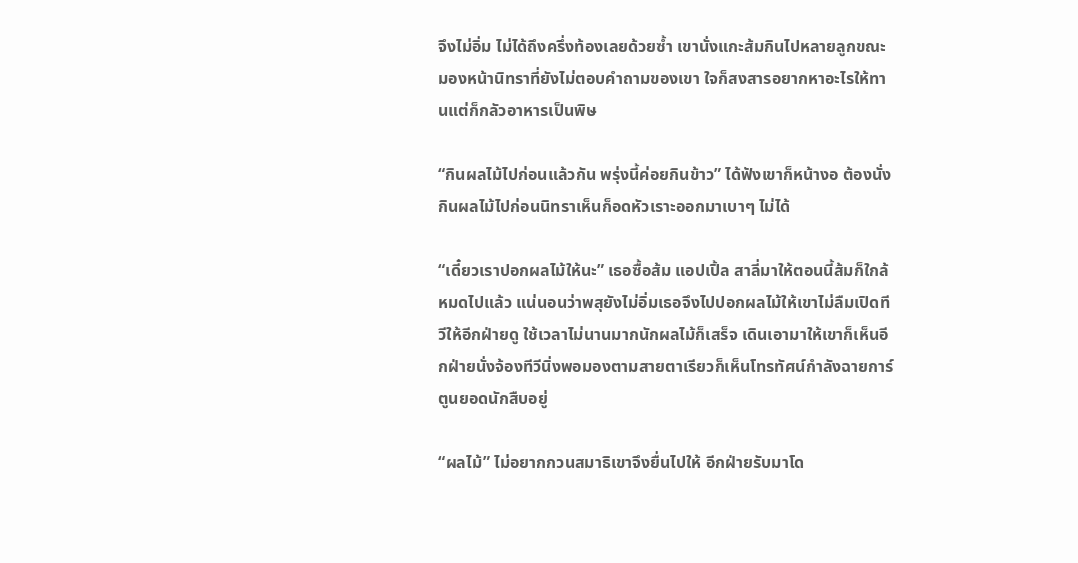จึงไม่อิ่ม ไม่ได้ถึงครึ่งท้องเลยด้วยซ้ำ เขานั่งแกะส้มกินไปหลายลูกขณะมองหน้านิทราที่ยังไม่ตอบคำถามของเขา ใจก็สงสารอยากหาอะไรให้ทานแต่ก็กลัวอาหารเป็นพิษ

“กินผลไม้ไปก่อนแล้วกัน พรุ่งนี้ค่อยกินข้าว” ได้ฟังเขาก็หน้างอ ต้องนั่งกินผลไม้ไปก่อนนิทราเห็นก็อดหัวเราะออกมาเบาๆ ไม่ได้

“เดี๋ยวเราปอกผลไม้ให้นะ” เธอซื้อส้ม แอปเปิ้ล สาลี่มาให้ตอนนี้ส้มก็ใกล้หมดไปแล้ว แน่นอนว่าพสุยังไม่อิ่มเธอจึงไปปอกผลไม้ให้เขาไม่ลืมเปิดทีวีให้อีกฝ่ายดู ใช้เวลาไม่นานมากนักผลไม้ก็เสร็จ เดินเอามาให้เขาก็เห็นอีกฝ่ายนั่งจ้องทีวีนิ่งพอมองตามสายตาเรียวก็เห็นโทรทัศน์กำลังฉายการ์ตูนยอดนักสืบอยู่

“ผลไม้” ไม่อยากกวนสมาธิเขาจึงยื่นไปให้ อีกฝ่ายรับมาโด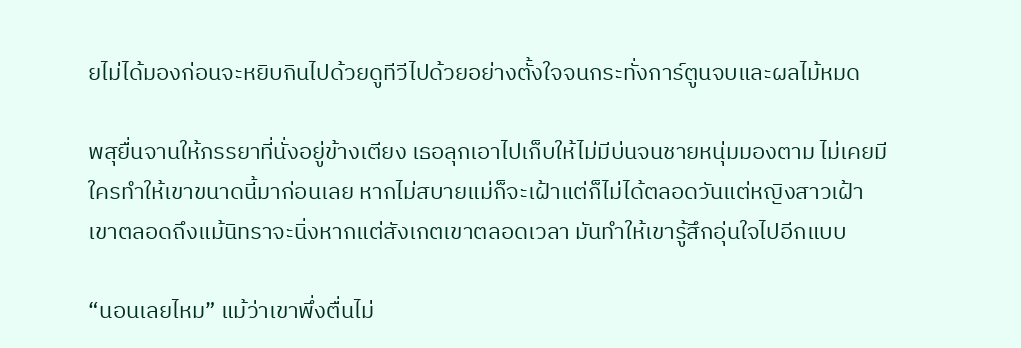ยไม่ได้มองก่อนจะหยิบกินไปด้วยดูทีวีไปด้วยอย่างตั้งใจจนกระทั่งการ์ตูนจบและผลไม้หมด

พสุยื่นจานให้ภรรยาที่นั่งอยู่ข้างเตียง เธอลุกเอาไปเก็บให้ไม่มีบ่นจนชายหนุ่มมองตาม ไม่เคยมีใครทำให้เขาขนาดนี้มาก่อนเลย หากไม่สบายแม่ก็จะเฝ้าแต่ก็ไม่ได้ตลอดวันแต่หญิงสาวเฝ้าเขาตลอดถึงแม้นิทราจะนิ่งหากแต่สังเกตเขาตลอดเวลา มันทำให้เขารู้สึกอุ่นใจไปอีกแบบ

“นอนเลยไหม” แม้ว่าเขาพึ่งตื่นไม่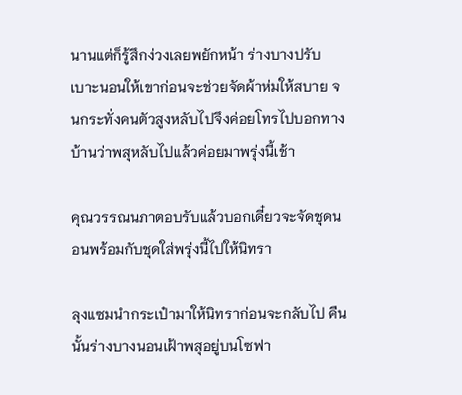นานแต่ก็รู้สึกง่วงเลยพยักหน้า ร่างบางปรับเบาะนอนให้เขาก่อนจะช่วยจัดผ้าห่มให้สบาย จนกระทั่งคนตัวสูงหลับไปจึงค่อยโทรไปบอกทางบ้านว่าพสุหลับไปแล้วค่อยมาพรุ่งนี้เช้า

คุณวรรณนภาตอบรับแล้วบอกเดี๋ยวจะจัดชุดนอนพร้อมกับชุดใส่พรุ่งนี้ไปให้นิทรา

ลุงแซมนำกระเป๋ามาให้นิทราก่อนจะกลับไป คืนนั้นร่างบางนอนเฝ้าพสุอยู่บนโซฟา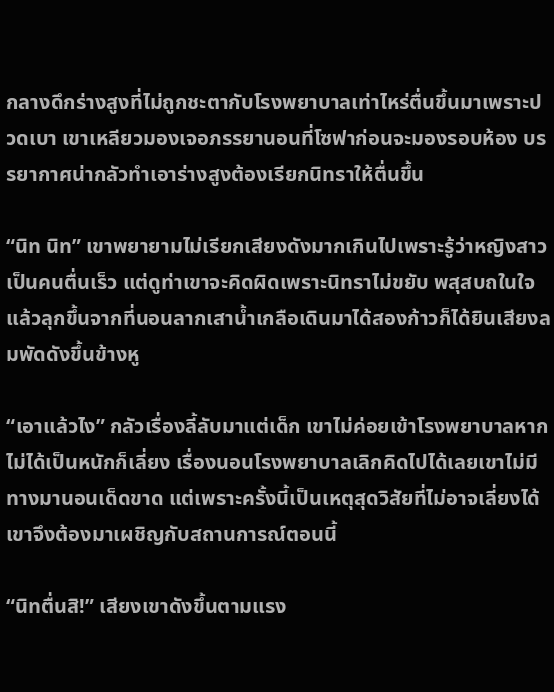กลางดึกร่างสูงที่ไม่ถูกชะตากับโรงพยาบาลเท่าไหร่ตื่นขึ้นมาเพราะปวดเบา เขาเหลียวมองเจอภรรยานอนที่โซฟาก่อนจะมองรอบห้อง บรรยากาศน่ากลัวทำเอาร่างสูงต้องเรียกนิทราให้ตื่นขึ้น

“นิท นิท” เขาพยายามไม่เรียกเสียงดังมากเกินไปเพราะรู้ว่าหญิงสาวเป็นคนตื่นเร็ว แต่ดูท่าเขาจะคิดผิดเพราะนิทราไม่ขยับ พสุสบถในใจแล้วลุกขึ้นจากที่นอนลากเสาน้ำเกลือเดินมาได้สองก้าวก็ได้ยินเสียงลมพัดดังขึ้นข้างหู

“เอาแล้วไง” กลัวเรื่องลี้ลับมาแต่เด็ก เขาไม่ค่อยเข้าโรงพยาบาลหากไม่ได้เป็นหนักก็เลี่ยง เรื่องนอนโรงพยาบาลเลิกคิดไปได้เลยเขาไม่มีทางมานอนเด็ดขาด แต่เพราะครั้งนี้เป็นเหตุสุดวิสัยที่ไม่อาจเลี่ยงได้เขาจึงต้องมาเผชิญกับสถานการณ์ตอนนี้

“นิทตื่นสิ!” เสียงเขาดังขึ้นตามแรง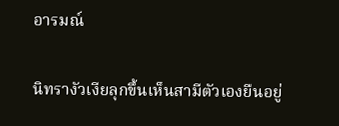อารมณ์

นิทรางัวเงียลุกขึ้นเห็นสามีตัวเองยืนอยู่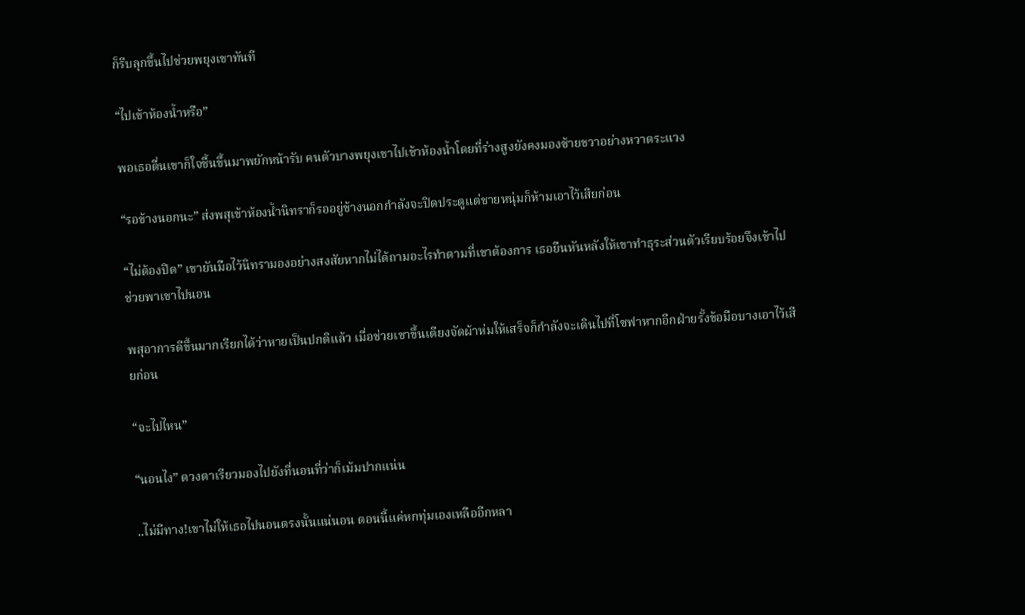ก็รีบลุกขึ้นไปช่วยพยุงเขาทันที

“ไปเข้าห้องน้ำหรือ”

พอเธอตื่นเขาก็ใจชื้นขึ้นมาพยักหน้ารับ คนตัวบางพยุงเขาไปเข้าห้องน้ำโดยที่ร่างสูงยังคงมองซ้ายขวาอย่างหวาดระแวง

“รอข้างนอกนะ” ส่งพสุเข้าห้องน้ำนิทราก็รออยู่ข้างนอกกำลังจะปิดประตูแต่ชายหนุ่มก็ห้ามเอาไว้เสียก่อน

“ไม่ต้องปิด” เขายันมือไว้นิทรามองอย่างสงสัยหากไม่ได้ถามอะไรทำตามที่เขาต้องการ เธอยืนหันหลังให้เขาทำธุระส่วนตัวเรียบร้อยจึงเข้าไปช่วยพาเขาไปนอน

พสุอาการดีขึ้นมากเรียกได้ว่าหายเป็นปกติแล้ว เมื่อช่วยเขาขึ้นเตียงจัดผ้าห่มให้เสร็จก็กำลังจะเดินไปที่โซฟาหากอีกฝ่ายรั้งข้อมือบางเอาไว้เสียก่อน

“จะไปไหน”

“นอนไง” ดวงตาเรียวมองไปยังที่นอนที่ว่าก็เม้มปากแน่น

..ไม่มีทาง!เขาไม่ให้เธอไปนอนตรงนั้นแน่นอน ตอนนี้แค่หกทุ่มเองเหลืออีกหลา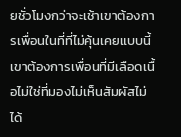ยชั่วโมงกว่าจะเช้าเขาต้องการเพื่อนในที่ที่ไม่คุ้นเคยแบบนี้ เขาต้องการเพื่อนที่มีเลือดเนื้อไม่ใช่ที่มองไม่เห็นสัมผัสไม่ได้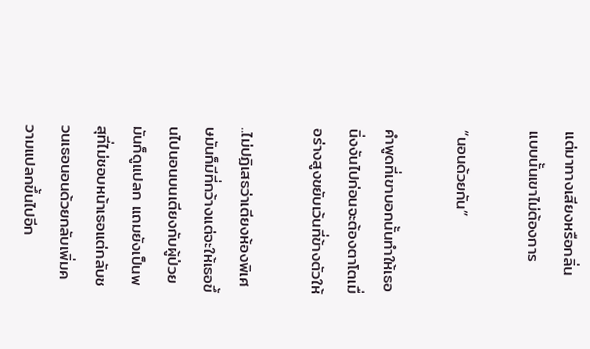แต่มาทางเสียงหรือกลิ่น แบบนั้นเขาไม่ต้องการ

“นอนด้วยกัน”

คำพูดที่เขาบอกนั้นทำให้เธอนิ่งงันไปก่อนจะต้องตาโตเมื่อร่างสูงขยับเว้นที่ข้างตัวให้

..ไม่ปฏิเสธว่าเตียงห้องพิเศษมันก็มีที่กว้างแต่จะให้เธอขึ้นไปนอนบนเตียงกับผู้ป่วยมันก็ดูแปลก แถมยังเป็นพสุที่ไม่ชอบหน้าเธอแต่กลับชวนเธอนอนด้วยกลับเพิ่มความแปลกขึ้นไปอีก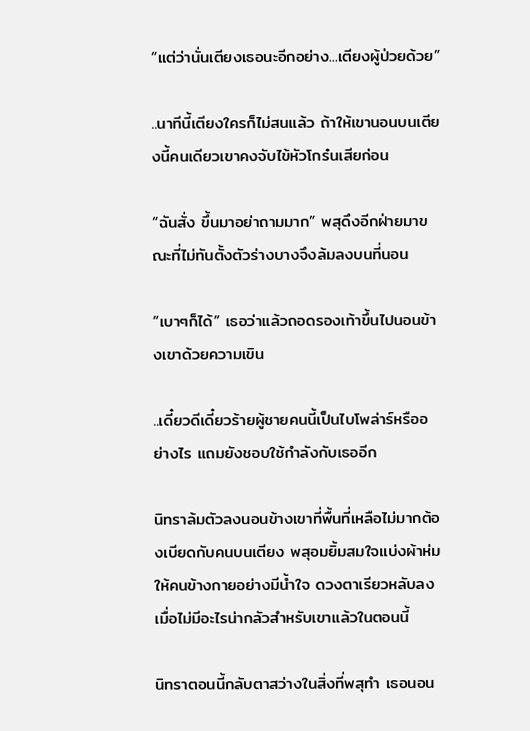“แต่ว่านั่นเตียงเธอนะอีกอย่าง...เตียงผู้ป่วยด้วย”

..นาทีนี้เตียงใครก็ไม่สนแล้ว ถ้าให้เขานอนบนเตียงนี้คนเดียวเขาคงจับไข้หัวโกร๋นเสียก่อน

“ฉันสั่ง ขึ้นมาอย่าถามมาก” พสุดึงอีกฝ่ายมาขณะที่ไม่ทันตั้งตัวร่างบางจึงล้มลงบนที่นอน

“เบาๆก็ได้” เธอว่าแล้วถอดรองเท้าขึ้นไปนอนข้างเขาด้วยความเขิน

..เดี๋ยวดีเดี๋ยวร้ายผู้ชายคนนี้เป็นไบโพล่าร์หรืออย่างไร แถมยังชอบใช้กำลังกับเธออีก

นิทราล้มตัวลงนอนข้างเขาที่พื้นที่เหลือไม่มากต้องเบียดกับคนบนเตียง พสุอมยิ้มสมใจแบ่งผ้าห่มให้คนข้างกายอย่างมีน้ำใจ ดวงตาเรียวหลับลงเมื่อไม่มีอะไรน่ากลัวสำหรับเขาแล้วในตอนนี้

นิทราตอนนี้กลับตาสว่างในสิ่งที่พสุทำ เธอนอน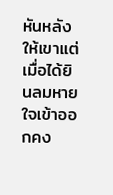หันหลังให้เขาแต่เมื่อได้ยินลมหายใจเข้าออกคง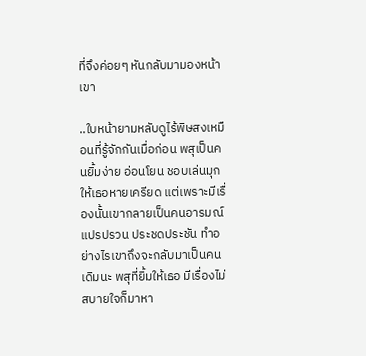ที่จึงค่อยๆ หันกลับมามองหน้าเขา

..ใบหน้ายามหลับดูไร้พิษสงเหมือนที่รู้จักกันเมื่อก่อน พสุเป็นคนยิ้มง่าย อ่อนโยน ชอบเล่นมุกให้เธอหายเครียด แต่เพราะมีเรื่องนั้นเขากลายเป็นคนอารมณ์แปรปรวน ประชดประชัน ทำอย่างไรเขาถึงจะกลับมาเป็นคนเดิมนะ พสุที่ยิ้มให้เธอ มีเรื่องไม่สบายใจก็มาหา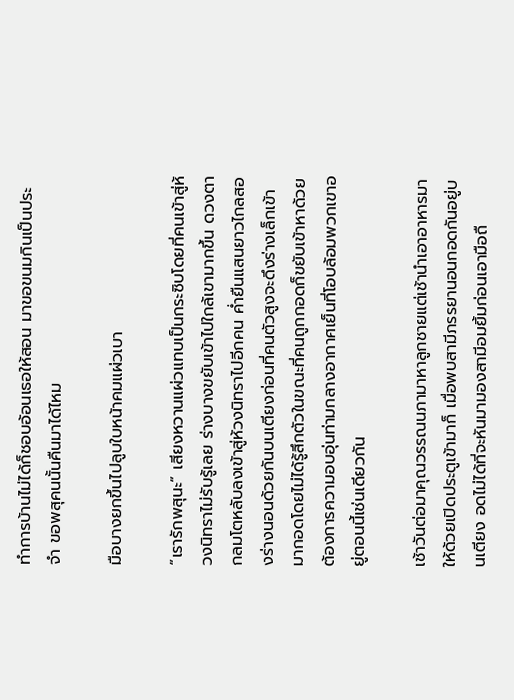ทำการบ้านไม่ได้ก็ชอบอ้อนเธอให้สอน มาขอขนมกินเป็นประจำ ขอพสุคนนั้นคืนมาได้ไหม

มือบางยกขึ้นไปลูบใบหน้าคมแผ่วเบา

“เรารักพสุนะ” เสียงหวานแผ่วแทบเป็นกระซิบโดยที่คนเข้าสู่ห้วงนิทราไม่รับรู้เลย ร่างบางขยับเข้าไปใกล้เขามากขึ้น ดวงตากลมโตหลับลงเข้าสู่ห้วงนิทราไปอีกคน ค่ำยืนแสนยาวไกลสองร่างนอนด้วยกันบนเตียงก่อนที่คนตัวสูงจะดึงร่างเล็กเข้ามากอดโดยไม่ได้รู้สึกตัวในขณะที่คนถูกกอดก็ขยับเข้าหาด้วยต้องการความอบอุ่นท่ามกลางอากาศเย็นที่โอบล้อมพวกเขาอยู่ตอนนี้เช่นเดียวกัน

เช้าวันต่อมาคุณวรรณนภามาหาลูกชายแต่เช้านำเอาอาหารมาให้ด้วยเปิดประตูเข้ามาก็ เมื่อพบสามีภรรยานอนกอดกันอยู่บนเตียง อดไม่ได้ที่จะหันมามองสามีอมยิ้มก่อนเอามือถื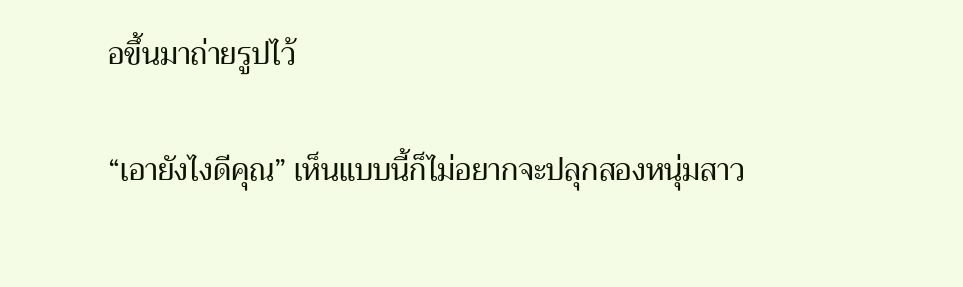อขึ้นมาถ่ายรูปไว้

“เอายังไงดีคุณ” เห็นแบบนี้ก็ไม่อยากจะปลุกสองหนุ่มสาว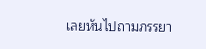เลยหันไปถามภรรยา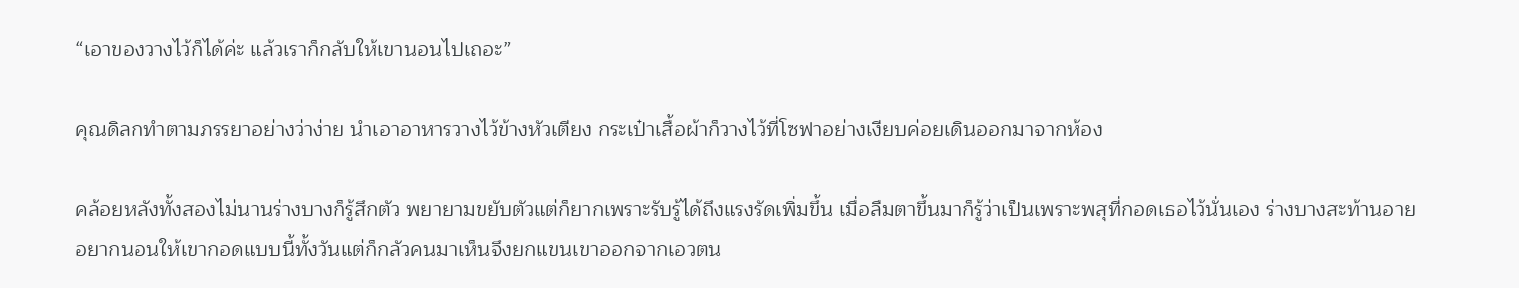“เอาของวางไว้ก็ได้ค่ะ แล้วเราก็กลับให้เขานอนไปเถอะ”

คุณดิลกทำตามภรรยาอย่างว่าง่าย นำเอาอาหารวางไว้ข้างหัวเตียง กระเป๋าเสื้อผ้าก็วางไว้ที่โซฟาอย่างเงียบค่อยเดินออกมาจากห้อง

คล้อยหลังทั้งสองไม่นานร่างบางก็รู้สึกตัว พยายามขยับตัวแต่ก็ยากเพราะรับรู้ได้ถึงแรงรัดเพิ่มขึ้น เมื่อลืมตาขึ้นมาก็รู้ว่าเป็นเพราะพสุที่กอดเธอไว้นั่นเอง ร่างบางสะท้านอายอยากนอนให้เขากอดแบบนี้ทั้งวันแต่ก็กลัวคนมาเห็นจึงยกแขนเขาออกจากเอวตน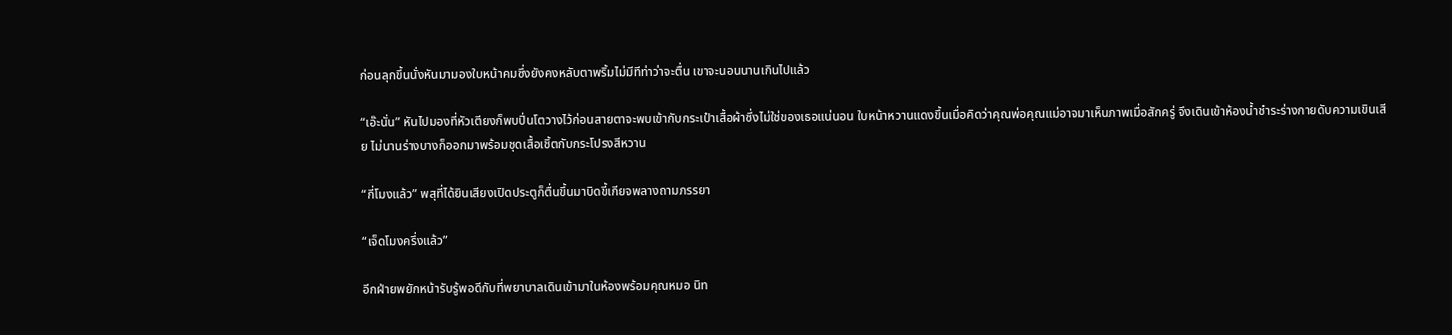ก่อนลุกขึ้นนั่งหันมามองใบหน้าคมซึ่งยังคงหลับตาพริ้มไม่มีทีท่าว่าจะตื่น เขาจะนอนนานเกินไปแล้ว

“เอ๊ะนั่น” หันไปมองที่หัวเตียงก็พบปิ่นโตวางไว้ก่อนสายตาจะพบเข้ากับกระเป๋าเสื้อผ้าซึ่งไม่ใช่ของเธอแน่นอน ใบหน้าหวานแดงขึ้นเมื่อคิดว่าคุณพ่อคุณแม่อาจมาเห็นภาพเมื่อสักครู่ จึงเดินเข้าห้องน้ำชำระร่างกายดับความเขินเสีย ไม่นานร่างบางก็ออกมาพร้อมชุดเสื้อเชิ้ตกับกระโปรงสีหวาน

“กี่โมงแล้ว” พสุที่ได้ยินเสียงเปิดประตูก็ตื่นขึ้นมาบิดขี้เกียจพลางถามภรรยา

“เจ็ดโมงครึ่งแล้ว”

อีกฝ่ายพยักหน้ารับรู้พอดีกับที่พยาบาลเดินเข้ามาในห้องพร้อมคุณหมอ นิท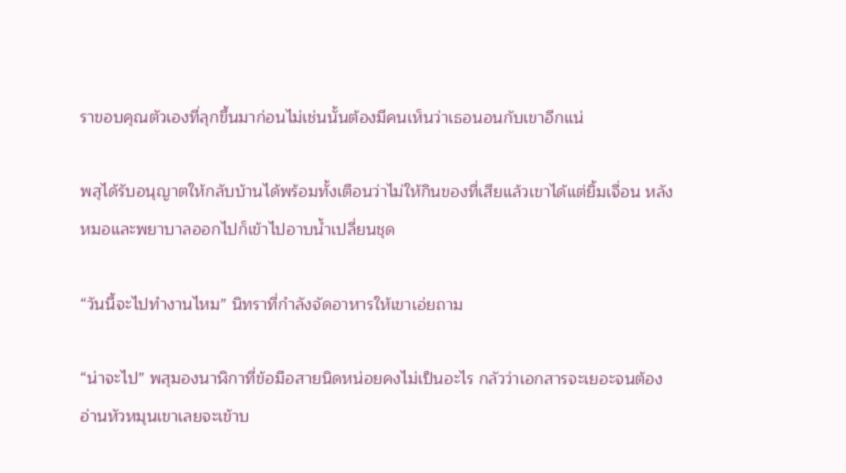ราขอบคุณตัวเองที่ลุกขึ้นมาก่อนไม่เช่นนั้นต้องมีคนเห็นว่าเธอนอนกับเขาอีกแน่

พสุได้รับอนุญาตให้กลับบ้านได้พร้อมทั้งเตือนว่าไม่ให้กินของที่เสียแล้วเขาได้แต่ยิ้มเจื่อน หลังหมอและพยาบาลออกไปก็เข้าไปอาบน้ำเปลี่ยนชุด

“วันนี้จะไปทำงานไหม” นิทราที่กำลังจัดอาหารให้เขาเอ่ยถาม

“น่าจะไป” พสุมองนาฬิกาที่ข้อมือสายนิดหน่อยคงไม่เป็นอะไร กลัวว่าเอกสารจะเยอะจนต้องอ่านหัวหมุนเขาเลยจะเข้าบ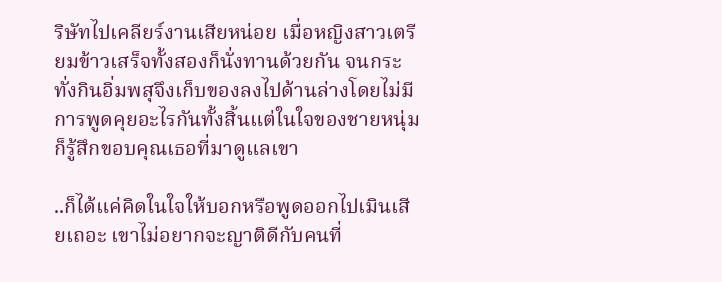ริษัทไปเคลียร์งานเสียหน่อย เมื่อหญิงสาวเตรียมข้าวเสร็จทั้งสองก็นั่งทานด้วยกัน จนกระทั่งกินอิ่มพสุจึงเก็บของลงไปด้านล่างโดยไม่มีการพูดคุยอะไรกันทั้งสิ้นแต่ในใจของชายหนุ่มก็รู้สึกขอบคุณเธอที่มาดูแลเขา

..ก็ได้แค่คิดในใจให้บอกหรือพูดออกไปเมินเสียเถอะ เขาไม่อยากจะญาติดีกับคนที่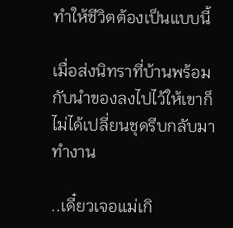ทำให้ชีวิตต้องเป็นแบบนี้

เมื่อส่งนิทราที่บ้านพร้อมกับนำของลงไปไว้ให้เขาก็ไม่ได้เปลี่ยนชุดรีบกลับมาทำงาน

..เดี๋ยวเจอแม่เกิ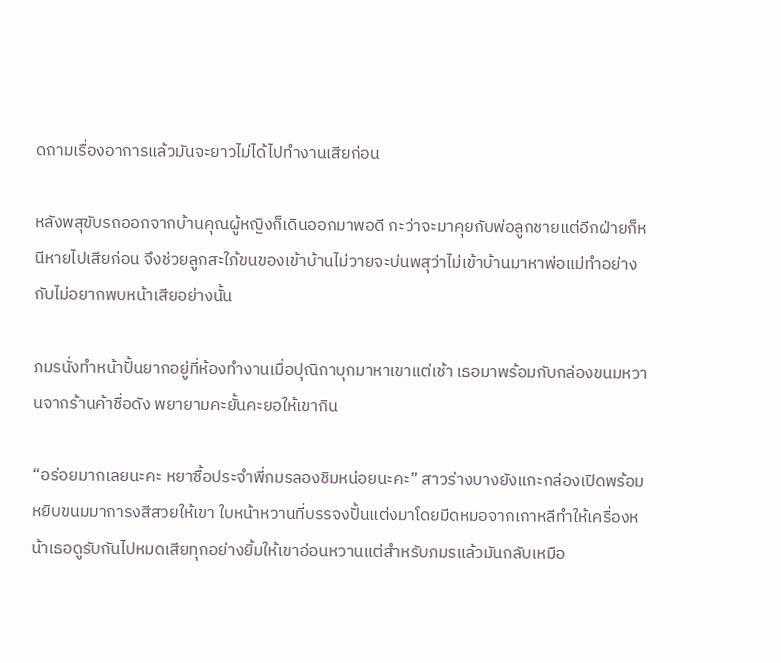ดถามเรื่องอาการแล้วมันจะยาวไม่ได้ไปทำงานเสียก่อน

หลังพสุขับรถออกจากบ้านคุณผู้หญิงก็เดินออกมาพอดี กะว่าจะมาคุยกับพ่อลูกชายแต่อีกฝ่ายก็หนีหายไปเสียก่อน จึงช่วยลูกสะใภ้ขนของเข้าบ้านไม่วายจะบ่นพสุว่าไม่เข้าบ้านมาหาพ่อแม่ทำอย่างกับไม่อยากพบหน้าเสียอย่างนั้น

ภมรนั่งทำหน้าปั้นยากอยู่ที่ห้องทำงานเมื่อปุณิกาบุกมาหาเขาแต่เช้า เธอมาพร้อมกับกล่องขนมหวานจากร้านค้าชื่อดัง พยายามคะยั้นคะยอให้เขากิน

“อร่อยมากเลยนะคะ หยาซื้อประจำพี่ภมรลองชิมหน่อยนะคะ” สาวร่างบางยังแกะกล่องเปิดพร้อมหยิบขนมมาการงสีสวยให้เขา ใบหน้าหวานที่บรรจงปั้นแต่งมาโดยมีดหมอจากเกาหลีทำให้เครื่องหน้าเธอดูรับกันไปหมดเสียทุกอย่างยิ้มให้เขาอ่อนหวานแต่สำหรับภมรแล้วมันกลับเหมือ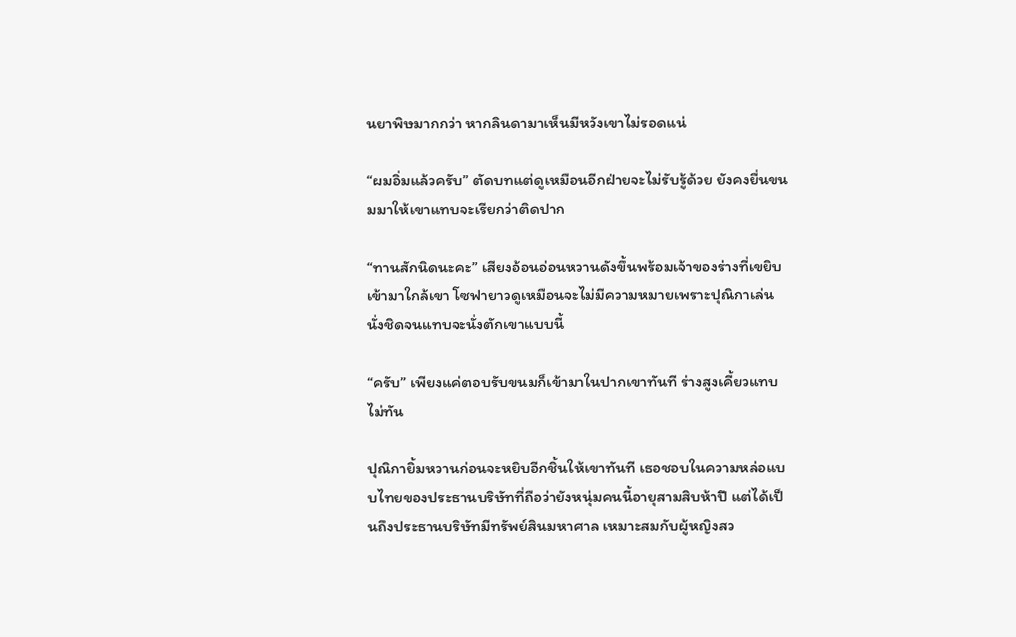นยาพิษมากกว่า หากลินดามาเห็นมีหวังเขาไม่รอดแน่

“ผมอิ่มแล้วครับ” ตัดบทแต่ดูเหมือนอีกฝ่ายจะไม่รับรู้ด้วย ยังคงยื่นขนมมาให้เขาแทบจะเรียกว่าติดปาก

“ทานสักนิดนะคะ” เสียงอ้อนอ่อนหวานดังขึ้นพร้อมเจ้าของร่างที่เขยิบเข้ามาใกล้เขา โซฟายาวดูเหมือนจะไม่มีความหมายเพราะปุณิกาเล่นนั่งชิดจนแทบจะนั่งตักเขาแบบนี้

“ครับ” เพียงแค่ตอบรับขนมก็เข้ามาในปากเขาทันที ร่างสูงเคี้ยวแทบไม่ทัน

ปุณิกายิ้มหวานก่อนจะหยิบอีกชิ้นให้เขาทันที เธอชอบในความหล่อแบบไทยของประธานบริษัทที่ถือว่ายังหนุ่มคนนี้อายุสามสิบห้าปี แต่ได้เป็นถึงประธานบริษัทมีทรัพย์สินมหาศาล เหมาะสมกับผู้หญิงสว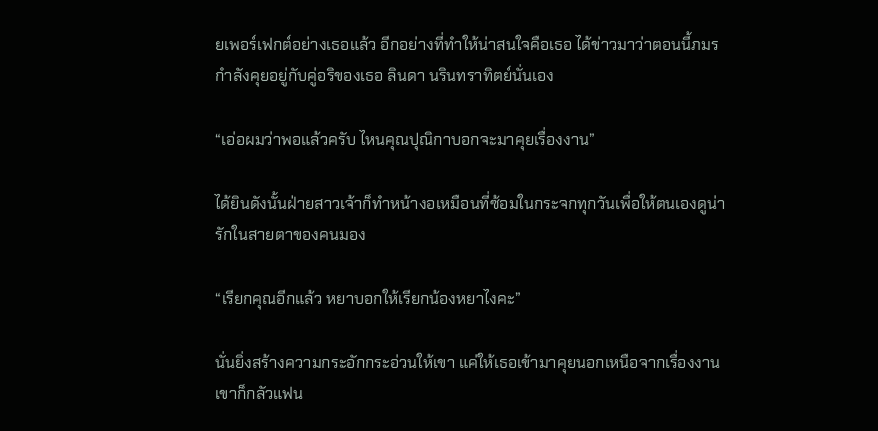ยเพอร์เฟกต์อย่างเธอแล้ว อีกอย่างที่ทำให้น่าสนใจคือเธอ ได้ข่าวมาว่าตอนนี้ภมรกำลังคุยอยู่กับคู่อริของเธอ ลินดา นรินทราทิตย์นั่นเอง

“เอ่อผมว่าพอแล้วครับ ไหนคุณปุณิกาบอกจะมาคุยเรื่องงาน”

ได้ยินดังนั้นฝ่ายสาวเจ้าก็ทำหน้างอเหมือนที่ซ้อมในกระจกทุกวันเพื่อให้ตนเองดูน่ารักในสายตาของคนมอง

“เรียกคุณอีกแล้ว หยาบอกให้เรียกน้องหยาไงคะ”

นั่นยิ่งสร้างความกระอักกระอ่วนให้เขา แค่ให้เธอเข้ามาคุยนอกเหนือจากเรื่องงานเขาก็กลัวแฟน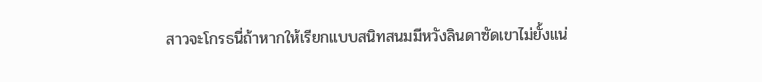สาวจะโกรธนี่ถ้าหากให้เรียกแบบสนิทสนมมีหวังลินดาซัดเขาไม่ยั้งแน่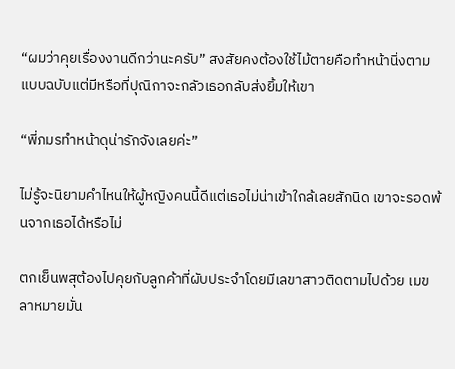“ผมว่าคุยเรื่องงานดีกว่านะครับ” สงสัยคงต้องใช้ไม้ตายคือทำหน้านิ่งตามแบบฉบับแต่มีหรือที่ปุณิกาจะกลัวเธอกลับส่งยิ้มให้เขา

“พี่ภมรทำหน้าดุน่ารักจังเลยค่ะ”

ไม่รู้จะนิยามคำไหนให้ผู้หญิงคนนี้ดีแต่เธอไม่น่าเข้าใกล้เลยสักนิด เขาจะรอดพ้นจากเธอได้หรือไม่

ตกเย็นพสุต้องไปคุยกับลูกค้าที่ผับประจำโดยมีเลขาสาวติดตามไปด้วย เมขลาหมายมั่น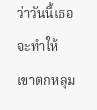ว่าวันนี้เธอจะทำให้เขาตกหลุม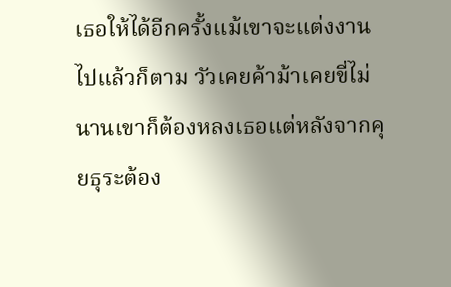เธอให้ได้อีกครั้งแม้เขาจะแต่งงานไปแล้วก็ตาม วัวเคยค้าม้าเคยขี่ไม่นานเขาก็ต้องหลงเธอแต่หลังจากคุยธุระต้อง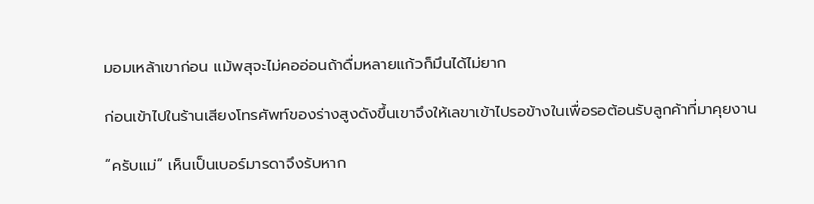มอมเหล้าเขาก่อน แม้พสุจะไม่คออ่อนถ้าดื่มหลายแก้วก็มึนได้ไม่ยาก

ก่อนเข้าไปในร้านเสียงโทรศัพท์ของร่างสูงดังขึ้นเขาจึงให้เลขาเข้าไปรอข้างในเพื่อรอต้อนรับลูกค้าที่มาคุยงาน

“ครับแม่” เห็นเป็นเบอร์มารดาจึงรับหาก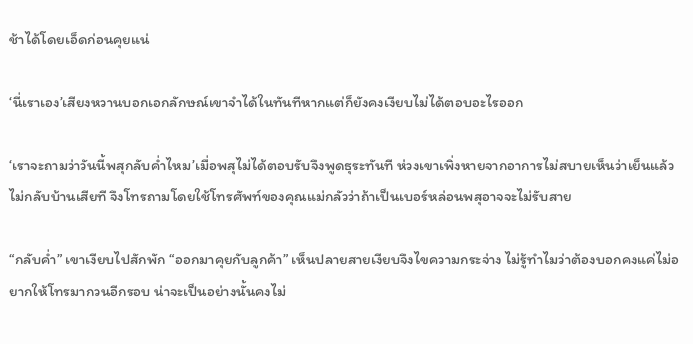ช้าได้โดยเอ็ดก่อนคุยแน่

‘นี่เราเอง’เสียงหวานบอกเอกลักษณ์เขาจำได้ในทันทีหากแต่ก็ยังคงเงียบไม่ได้ตอบอะไรออก

‘เราจะถามว่าวันนี้พสุกลับค่ำไหม’เมื่อพสุไม่ได้ตอบรับจึงพูดธุระทันที ห่วงเขาเพิ่งหายจากอาการไม่สบายเห็นว่าเย็นแล้วไม่กลับบ้านเสียที จึงโทรถามโดยใช้โทรศัพท์ของคุณแม่กลัวว่าถ้าเป็นเบอร์หล่อนพสุอาจจะไม่รับสาย

“กลับค่ำ” เขาเงียบไปสักพัก “ออกมาคุยกับลูกค้า” เห็นปลายสายเงียบจึงไขความกระจ่าง ไม่รู้ทำไมว่าต้องบอกคงแค่ไม่อยากให้โทรมากวนอีกรอบ น่าจะเป็นอย่างนั้นคงไม่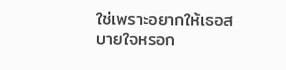ใช่เพราะอยากให้เธอสบายใจหรอก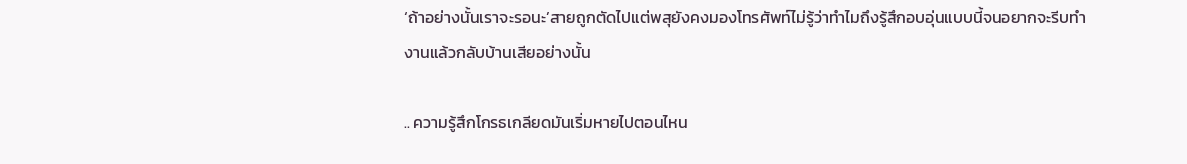‘ถ้าอย่างนั้นเราจะรอนะ’สายถูกตัดไปแต่พสุยังคงมองโทรศัพท์ไม่รู้ว่าทำไมถึงรู้สึกอบอุ่นแบบนี้จนอยากจะรีบทำงานแล้วกลับบ้านเสียอย่างนั้น

.. ความรู้สึกโกรธเกลียดมันเริ่มหายไปตอนไหน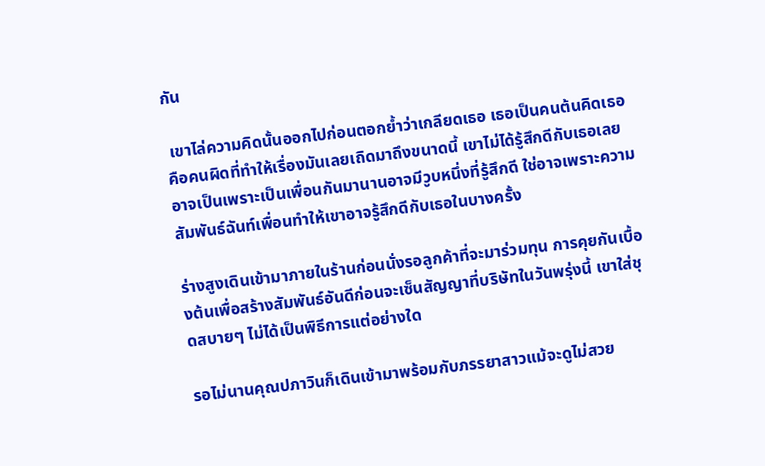กัน

 เขาไล่ความคิดนั้นออกไปก่อนตอกย้ำว่าเกลียดเธอ เธอเป็นคนต้นคิดเธอคือคนผิดที่ทำให้เรื่องมันเลยเถิดมาถึงขนาดนี้ เขาไม่ได้รู้สึกดีกับเธอเลยอาจเป็นเพราะเป็นเพื่อนกันมานานอาจมีวูบหนึ่งที่รู้สึกดี ใช่อาจเพราะความสัมพันธ์ฉันท์เพื่อนทำให้เขาอาจรู้สึกดีกับเธอในบางครั้ง

ร่างสูงเดินเข้ามาภายในร้านก่อนนั่งรอลูกค้าที่จะมาร่วมทุน การคุยกันเบื้องต้นเพื่อสร้างสัมพันธ์อันดีก่อนจะเซ็นสัญญาที่บริษัทในวันพรุ่งนี้ เขาใส่ชุดสบายๆ ไม่ได้เป็นพิธีการแต่อย่างใด

รอไม่นานคุณปภาวินก็เดินเข้ามาพร้อมกับภรรยาสาวแม้จะดูไม่สวย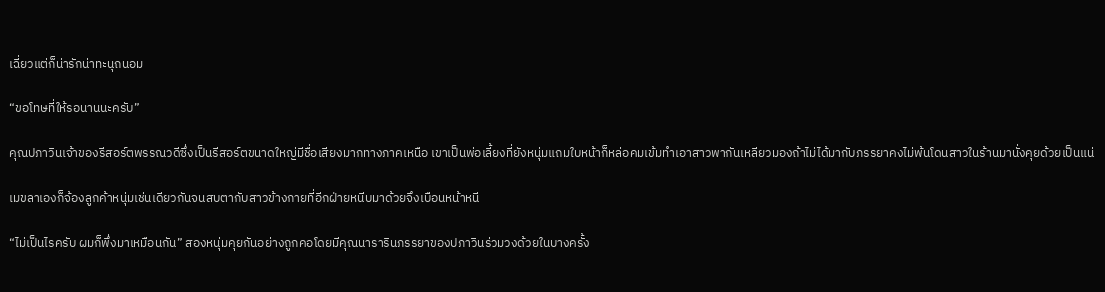เฉี่ยวแต่ก็น่ารักน่าทะนุถนอม

“ขอโทษที่ให้รอนานนะครับ”

คุณปภาวินเจ้าของรีสอร์ตพรรณวดีซึ่งเป็นรีสอร์ตขนาดใหญ่มีชื่อเสียงมากทางภาคเหนือ เขาเป็นพ่อเลี้ยงที่ยังหนุ่มแถมใบหน้าก็หล่อคมเข้มทำเอาสาวพากันเหลียวมองถ้าไม่ได้มากับภรรยาคงไม่พ้นโดนสาวในร้านมานั่งคุยด้วยเป็นแน่

เมขลาเองก็จ้องลูกค้าหนุ่มเช่นเดียวกันจนสบตากับสาวข้างกายที่อีกฝ่ายหนีบมาด้วยจึงเบือนหน้าหนี

“ไม่เป็นไรครับ ผมก็พึ่งมาเหมือนกัน” สองหนุ่มคุยกันอย่างถูกคอโดยมีคุณนารารินภรรยาของปภาวินร่วมวงด้วยในบางครั้ง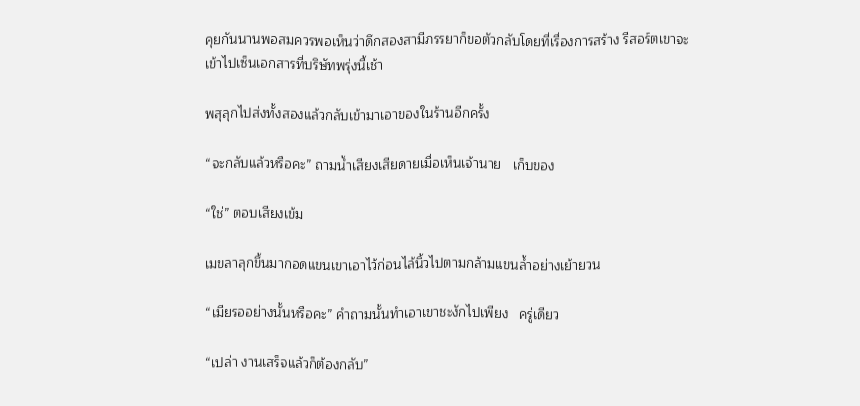คุยกันนานพอสมควรพอเห็นว่าดึกสองสามีภรรยาก็ขอตัวกลับโดยที่เรื่องการสร้าง รีสอร์ตเขาจะเข้าไปเซ็นเอกสารที่บริษัทพรุ่งนี้เช้า

พสุลุกไปส่งทั้งสองแล้วกลับเข้ามาเอาของในร้านอีกครั้ง

“จะกลับแล้วหรือคะ” ถามน้ำเสียงเสียดายเมื่อเห็นเจ้านาย   เก็บของ

“ใช่” ตอบเสียงเข้ม

เมขลาลุกขึ้นมากอดแขนเขาเอาไว้ก่อนไล้นิ้วไปตามกล้ามแขนล้ำอย่างเย้ายวน

“เมียรออย่างนั้นหรือคะ” คำถามนั้นทำเอาเขาชะงักไปเพียง   ครู่เดียว

“เปล่า งานเสร็จแล้วก็ต้องกลับ”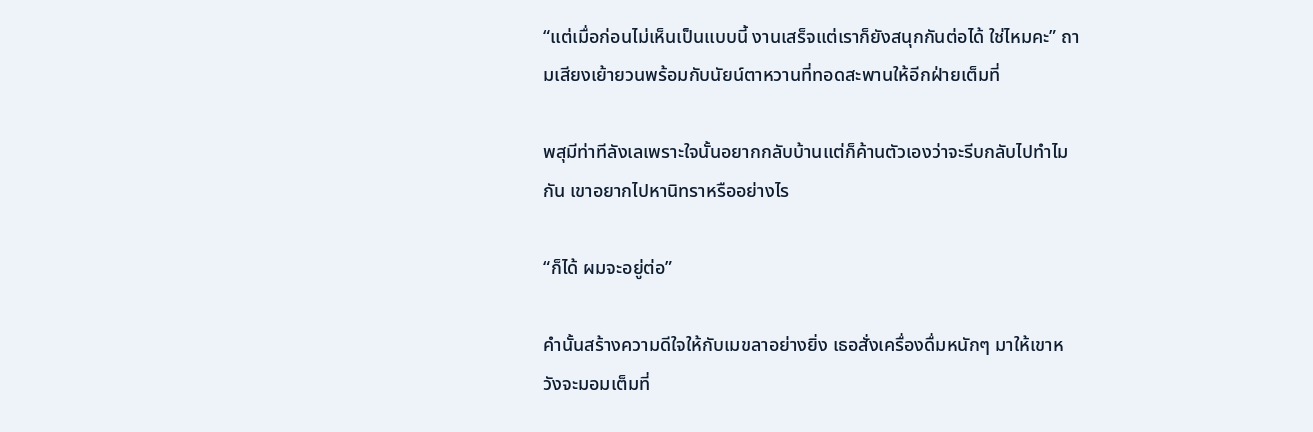“แต่เมื่อก่อนไม่เห็นเป็นแบบนี้ งานเสร็จแต่เราก็ยังสนุกกันต่อได้ ใช่ไหมคะ” ถามเสียงเย้ายวนพร้อมกับนัยน์ตาหวานที่ทอดสะพานให้อีกฝ่ายเต็มที่

พสุมีท่าทีลังเลเพราะใจนั้นอยากกลับบ้านแต่ก็ค้านตัวเองว่าจะรีบกลับไปทำไมกัน เขาอยากไปหานิทราหรืออย่างไร

“ก็ได้ ผมจะอยู่ต่อ”

คำนั้นสร้างความดีใจให้กับเมขลาอย่างยิ่ง เธอสั่งเครื่องดื่มหนักๆ มาให้เขาหวังจะมอมเต็มที่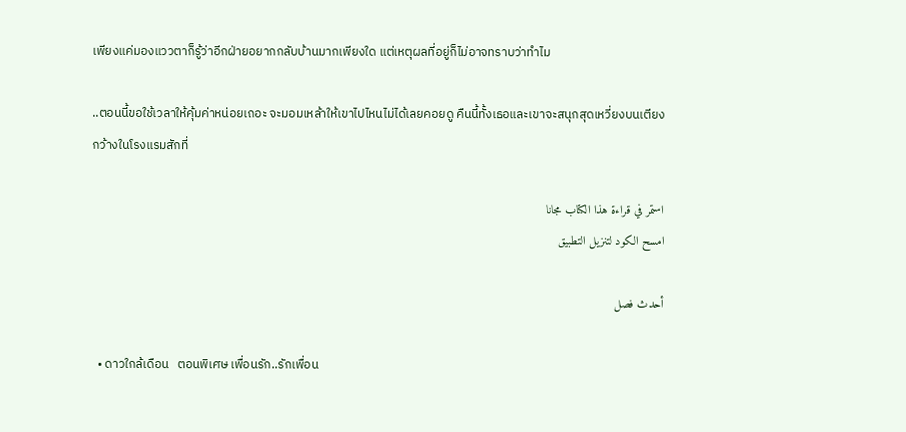เพียงแค่มองแววตาก็รู้ว่าอีกฝ่ายอยากกลับบ้านมากเพียงใด แต่เหตุผลที่อยู่ก็ไม่อาจทราบว่าทำไม

..ตอนนี้ขอใช้เวลาให้คุ้มค่าหน่อยเถอะ จะมอมเหล้าให้เขาไปไหนไม่ได้เลยคอยดู คืนนี้ทั้งเธอและเขาจะสนุกสุดเหวี่ยงบนเตียงกว้างในโรงแรมสักที่

استمر في قراءة هذا الكتاب مجانا
امسح الكود لتنزيل التطبيق

أحدث فصل

  • ดาวใกล้เดือน   ตอนพิเศษ เพื่อนรัก..รักเพื่อน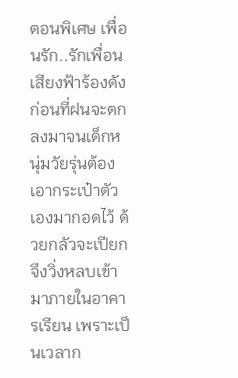ตอนพิเศษ เพื่อนรัก..รักเพื่อนเสียงฟ้าร้องดังก่อนที่ฝนจะตกลงมาจนเด็กหนุ่มวัยรุ่นต้องเอากระเป๋าตัวเองมากอดไว้ ด้วยกลัวจะเปียกจึงวิ่งหลบเข้ามาภายในอาคารเรียน เพราะเป็นเวลาก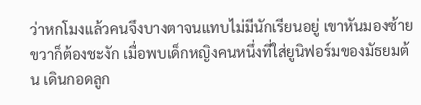ว่าหกโมงแล้วคนจึงบางตาจนแทบไม่มีนักเรียนอยู่ เขาหันมองซ้ายขวาก็ต้องชะงัก เมื่อพบเด็กหญิงคนหนึ่งที่ใส่ยูนิฟอร์มของมัธยมต้น เดินกอดลูก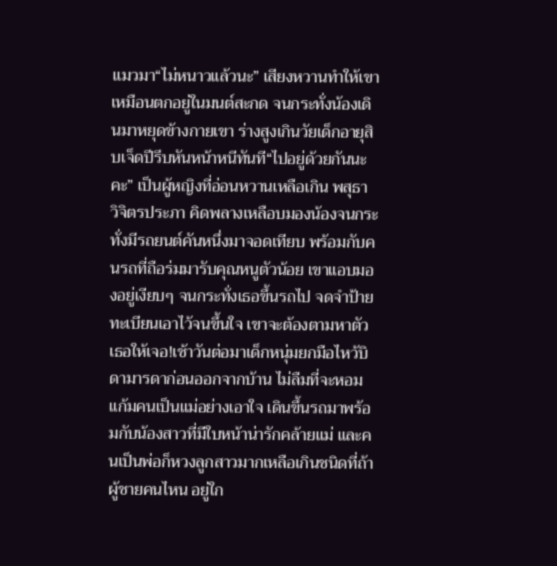แมวมา“ไม่หนาวแล้วนะ” เสียงหวานทำให้เขาเหมือนตกอยู่ในมนต์สะกด จนกระทั่งน้องเดินมาหยุดข้างกายเขา ร่างสูงเกินวัยเด็กอายุสิบเจ็ดปีรีบหันหน้าหนีทันที“ไปอยู่ด้วยกันนะคะ” เป็นผู้หญิงที่อ่อนหวานเหลือเกิน พสุธา วิจิตรประภา คิดพลางเหลือบมองน้องจนกระทั่งมีรถยนต์คันหนึ่งมาจอดเทียบ พร้อมกับคนรถที่ถือร่มมารับคุณหนูตัวน้อย เขาแอบมองอยู่เงียบๆ จนกระทั่งเธอขึ้นรถไป จดจำป้ายทะเบียนเอาไว้จนขึ้นใจ เขาจะต้องตามหาตัวเธอให้เจอ!เช้าวันต่อมาเด็กหนุ่มยกมือไหว้บิดามารดาก่อนออกจากบ้าน ไม่ลืมที่จะหอมแก้มคนเป็นแม่อย่างเอาใจ เดินขึ้นรถมาพร้อมกับน้องสาวที่มีใบหน้าน่ารักคล้ายแม่ และคนเป็นพ่อก็หวงลูกสาวมากเหลือเกินชนิดที่ถ้าผู้ชายคนไหน อยู่ใก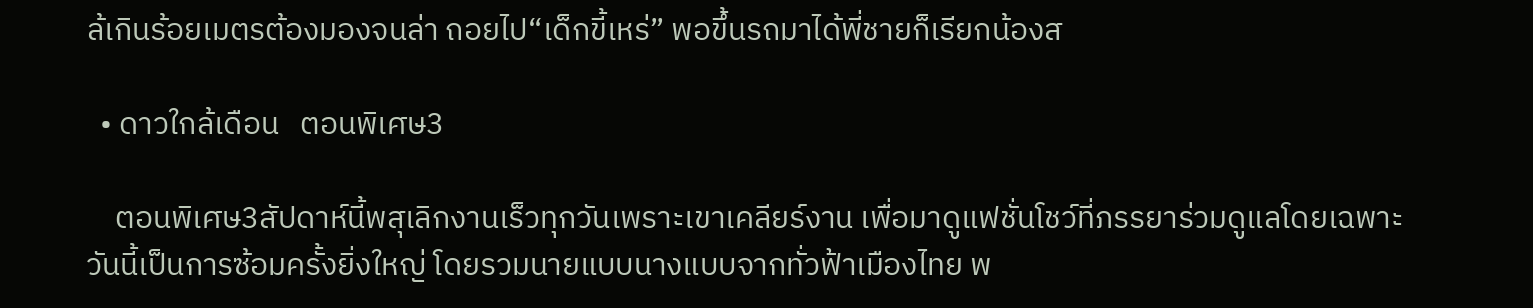ล้เกินร้อยเมตรต้องมองจนล่า ถอยไป“เด็กขี้เหร่” พอขึ้นรถมาได้พี่ชายก็เรียกน้องส

  • ดาวใกล้เดือน   ตอนพิเศษ3

    ตอนพิเศษ3สัปดาห์นี้พสุเลิกงานเร็วทุกวันเพราะเขาเคลียร์งาน เพื่อมาดูแฟชั่นโชว์ที่ภรรยาร่วมดูแลโดยเฉพาะ วันนี้เป็นการซ้อมครั้งยิ่งใหญ่ โดยรวมนายแบบนางแบบจากทั่วฟ้าเมืองไทย พ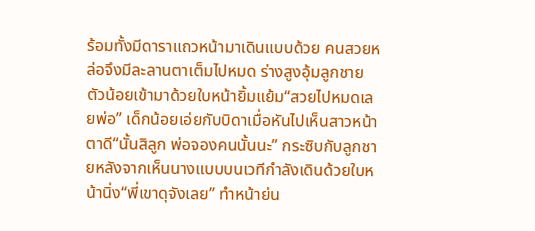ร้อมทั้งมีดาราแถวหน้ามาเดินแบบด้วย คนสวยหล่อจึงมีละลานตาเต็มไปหมด ร่างสูงอุ้มลูกชายตัวน้อยเข้ามาด้วยใบหน้ายิ้มแย้ม“สวยไปหมดเลยพ่อ” เด็กน้อยเอ่ยกับบิดาเมื่อหันไปเห็นสาวหน้าตาดี“นั้นสิลูก พ่อจองคนนั้นนะ” กระซิบกับลูกชายหลังจากเห็นนางแบบบนเวทีกำลังเดินด้วยใบหน้านิ่ง“พี่เขาดุจังเลย” ทำหน้าย่น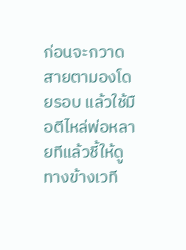ก่อนจะกวาดสายตามองโดยรอบ แล้วใช้มือตีไหล่พ่อหลายทีแล้วชี้ให้ดูทางข้างเวที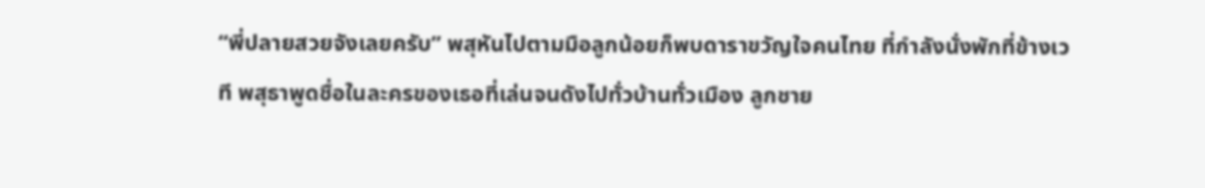“พี่ปลายสวยจังเลยครับ” พสุหันไปตามมือลูกน้อยก็พบดาราขวัญใจคนไทย ที่กำลังนั่งพักที่ข้างเวที พสุธาพูดชื่อในละครของเธอที่เล่นจนดังไปทั่วบ้านทั่วเมือง ลูกชาย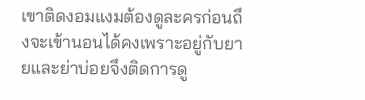เขาติดงอมแงมต้องดูละครก่อนถึงจะเข้านอนได้คงเพราะอยู่กับยายและย่าบ่อยจึงติดการดู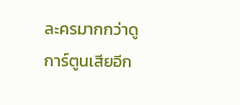ละครมากกว่าดูการ์ตูนเสียอีก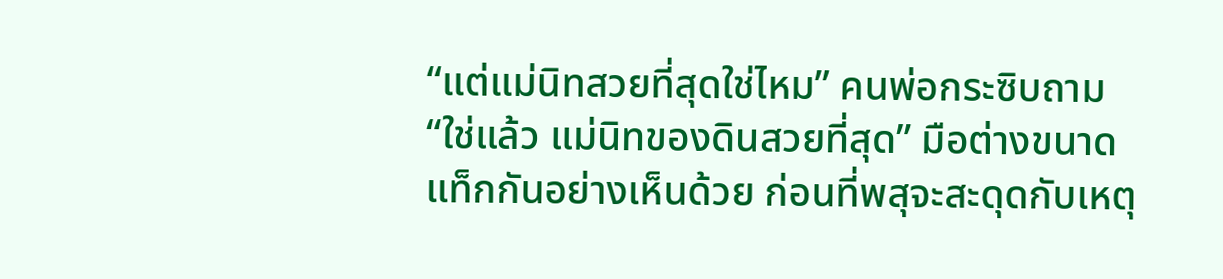“แต่แม่นิทสวยที่สุดใช่ไหม” คนพ่อกระซิบถาม“ใช่แล้ว แม่นิทของดินสวยที่สุด” มือต่างขนาดแท็กกันอย่างเห็นด้วย ก่อนที่พสุจะสะดุดกับเหตุ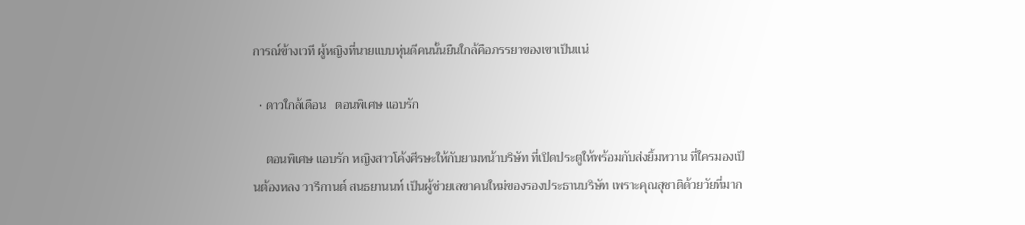การณ์ข้างเวที ผู้หญิงที่นายแบบหุ่นดีคนนั้นยืนใกล้คือภรรยาของเขาเป็นแน่

  • ดาวใกล้เดือน   ตอนพิเศษ แอบรัก

    ตอนพิเศษ แอบรัก หญิงสาวโค้งศีรษะให้กับยามหน้าบริษัท ที่เปิดประตูให้พร้อมกับส่งยิ้มหวาน ที่ใครมองเป็นต้องหลง วารีกานต์ สนธยานนท์ เป็นผู้ช่วยเลขาคนใหม่ของรองประธานบริษัท เพราะคุณสุชาติด้วยวัยที่มาก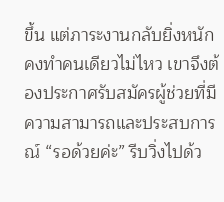ขึ้น แต่ภาระงานกลับยิ่งหนักคงทำคนเดียวไม่ไหว เขาจึงต้องประกาศรับสมัครผู้ช่วยที่มีความสามารถและประสบการณ์ “รอด้วยค่ะ” รีบวิ่งไปด้ว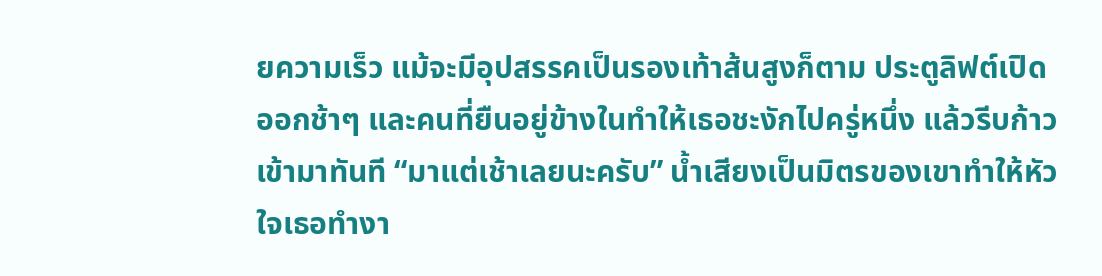ยความเร็ว แม้จะมีอุปสรรคเป็นรองเท้าส้นสูงก็ตาม ประตูลิฟต์เปิดออกช้าๆ และคนที่ยืนอยู่ข้างในทำให้เธอชะงักไปครู่หนึ่ง แล้วรีบก้าวเข้ามาทันที “มาแต่เช้าเลยนะครับ” น้ำเสียงเป็นมิตรของเขาทำให้หัวใจเธอทำงา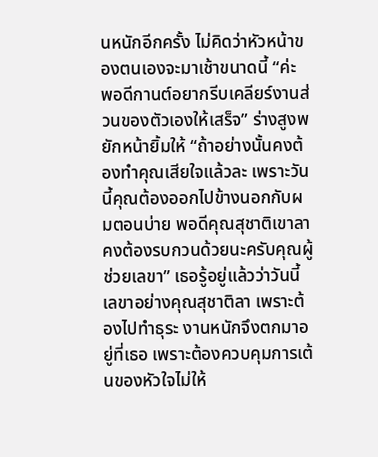นหนักอีกครั้ง ไม่คิดว่าหัวหน้าของตนเองจะมาเช้าขนาดนี้ “ค่ะ พอดีกานต์อยากรีบเคลียร์งานส่วนของตัวเองให้เสร็จ” ร่างสูงพยักหน้ายิ้มให้ “ถ้าอย่างนั้นคงต้องทำคุณเสียใจแล้วละ เพราะวันนี้คุณต้องออกไปข้างนอกกับผมตอนบ่าย พอดีคุณสุชาติเขาลาคงต้องรบกวนด้วยนะครับคุณผู้ช่วยเลขา” เธอรู้อยู่แล้วว่าวันนี้เลขาอย่างคุณสุชาติลา เพราะต้องไปทำธุระ งานหนักจึงตกมาอยู่ที่เธอ เพราะต้องควบคุมการเต้นของหัวใจไม่ให้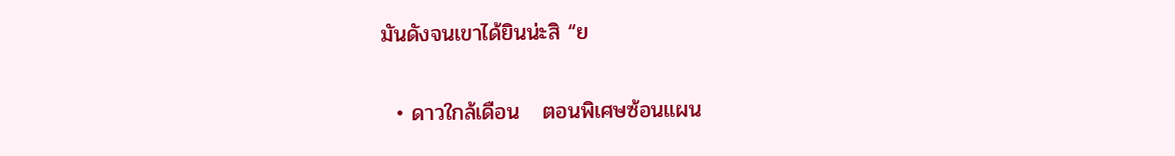มันดังจนเขาได้ยินน่ะสิ “ย

  • ดาวใกล้เดือน   ตอนพิเศษซ้อนแผน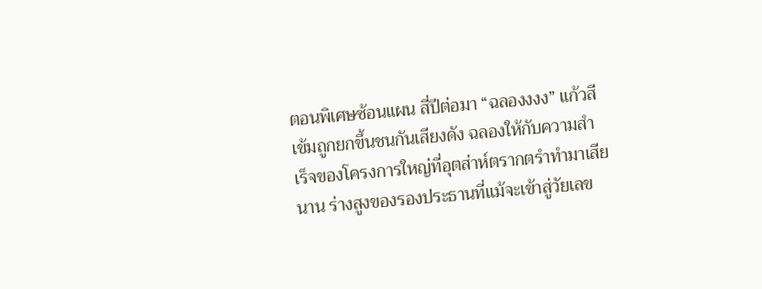ตอนพิเศษซ้อนแผน สี่ปีต่อมา “ฉลองงงง” แก้วสีเข้มถูกยกขึ้นชนกันเสียงดัง ฉลองให้กับความสำเร็จของโครงการใหญ่ที่อุตส่าห์ตรากตรำทำมาเสียนาน ร่างสูงของรองประธานที่แม้จะเข้าสู่วัยเลข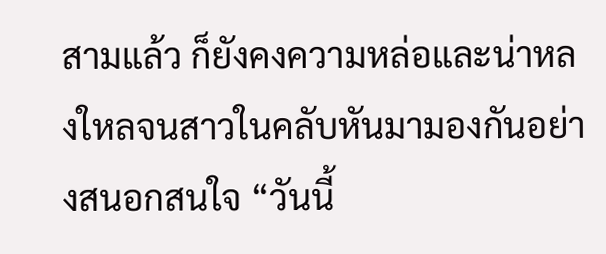สามแล้ว ก็ยังคงความหล่อและน่าหลงใหลจนสาวในคลับหันมามองกันอย่างสนอกสนใจ “วันนี้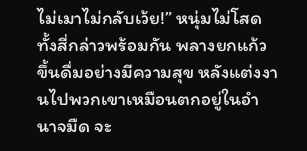ไม่เมาไม่กลับเว้ย!” หนุ่มไม่โสดทั้งสี่กล่าวพร้อมกัน พลางยกแก้วขึ้นดื่มอย่างมีความสุข หลังแต่งงานไปพวกเขาเหมือนตกอยู่ในอำนาจมืด จะ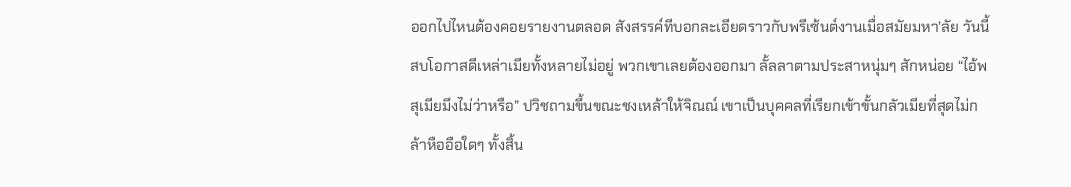ออกไปไหนต้องคอยรายงานตลอด สังสรรค์ทีบอกละเอียดราวกับพรีเซ้นต์งานเมื่อสมัยมหา’ลัย วันนี้สบโอกาสดีเหล่าเมียทั้งหลายไม่อยู่ พวกเขาเลยต้องออกมา ลั้ลลาตามประสาหนุ่มๆ สักหน่อย “ไอ้พสุเมียมึงไม่ว่าหรือ” ปวิชถามขึ้นขณะชงเหล้าให้จิณณ์ เขาเป็นบุคคลที่เรียกเข้าขั้นกลัวเมียที่สุดไม่กล้าหืออือใดๆ ทั้งสิ้น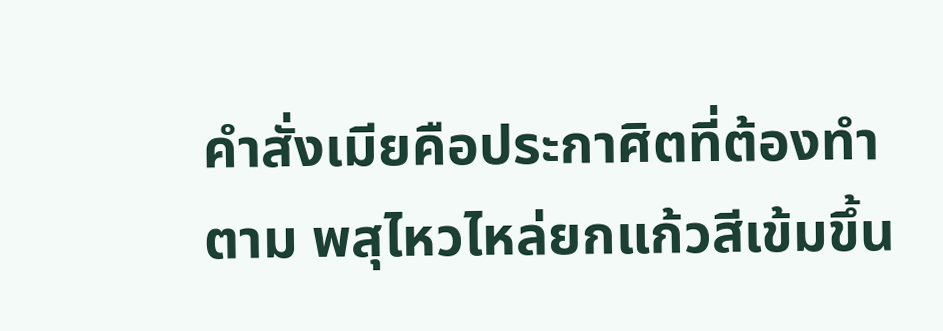คำสั่งเมียคือประกาศิตที่ต้องทำตาม พสุไหวไหล่ยกแก้วสีเข้มขึ้น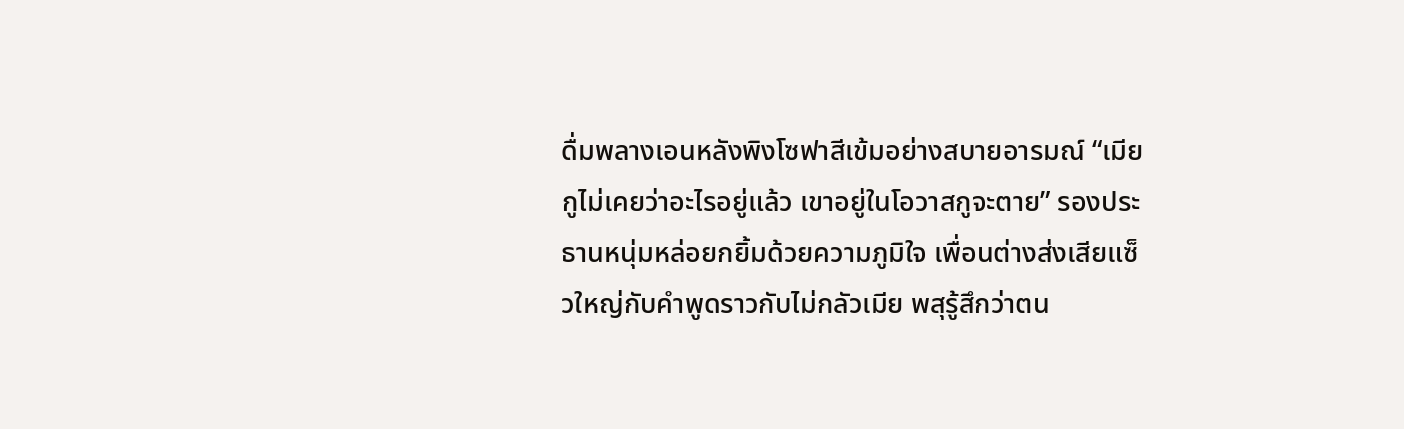ดื่มพลางเอนหลังพิงโซฟาสีเข้มอย่างสบายอารมณ์ “เมียกูไม่เคยว่าอะไรอยู่แล้ว เขาอยู่ในโอวาสกูจะตาย” รองประธานหนุ่มหล่อยกยิ้มด้วยความภูมิใจ เพื่อนต่างส่งเสียแซ็วใหญ่กับคำพูดราวกับไม่กลัวเมีย พสุรู้สึกว่าตน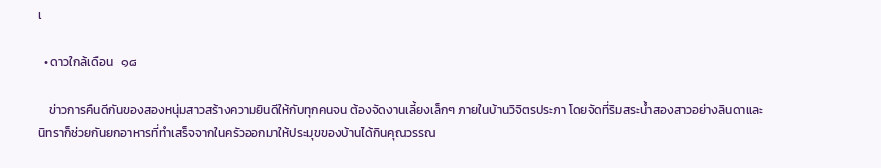เ

  • ดาวใกล้เดือน   ๑๘

    ข่าวการคืนดีกันของสองหนุ่มสาวสร้างความยินดีให้กับทุกคนจน ต้องจัดงานเลี้ยงเล็กๆ ภายในบ้านวิจิตรประภา โดยจัดที่ริมสระน้ำสองสาวอย่างลินดาและนิทราก็ช่วยกันยกอาหารที่ทำเสร็จจากในครัวออกมาให้ประมุขของบ้านได้กินคุณวรรณ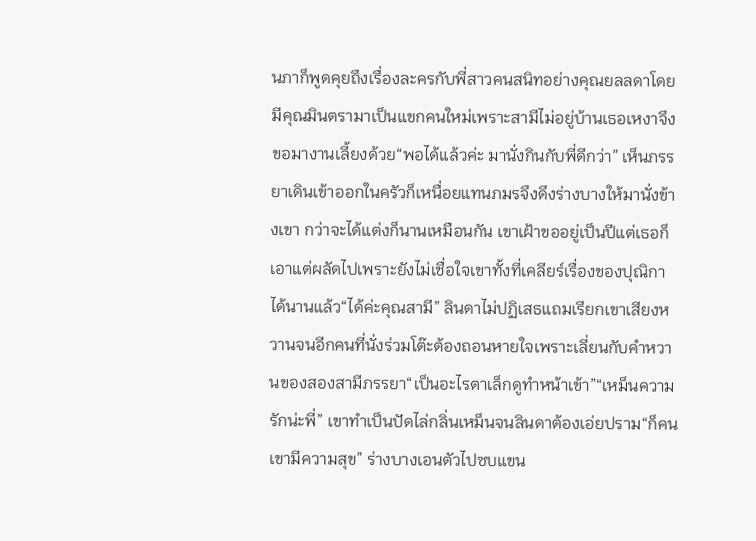นภาก็พูดคุยถึงเรื่องละครกับพี่สาวคนสนิทอย่างคุณยลลดาโดยมีคุณมินตรามาเป็นแขกคนใหม่เพราะสามีไม่อยู่บ้านเธอเหงาจึงขอมางานเลี้ยงด้วย“พอได้แล้วค่ะ มานั่งกินกับพี่ดีกว่า” เห็นภรรยาเดินเข้าออกในครัวก็เหนื่อยแทนภมรจึงดึงร่างบางให้มานั่งข้างเขา กว่าจะได้แต่งก็นานเหมือนกัน เขาเฝ้าขออยู่เป็นปีแต่เธอก็เอาแต่ผลัดไปเพราะยังไม่เชื่อใจเขาทั้งที่เคลียร์เรื่องของปุณิกาได้นานแล้ว“ได้ค่ะคุณสามี” ลินดาไม่ปฏิเสธแถมเรียกเขาเสียงหวานจนอีกคนที่นั่งร่วมโต๊ะต้องถอนหายใจเพราะเลี่ยนกับคำหวานของสองสามีภรรยา“เป็นอะไรตาเล็กดูทำหน้าเข้า”“เหม็นความรักน่ะพี่” เขาทำเป็นปัดไล่กลิ่นเหม็นจนลินดาต้องเอ่ยปราม“ก็คนเขามีความสุข” ร่างบางเอนตัวไปซบแขน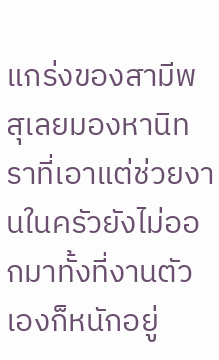แกร่งของสามีพสุเลยมองหานิทราที่เอาแต่ช่วยงานในครัวยังไม่ออกมาทั้งที่งานตัวเองก็หนักอยู่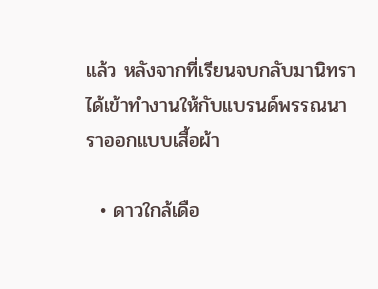แล้ว หลังจากที่เรียนจบกลับมานิทราได้เข้าทำงานให้กับแบรนด์พรรณนาราออกแบบเสื้อผ้า

  • ดาวใกล้เดือ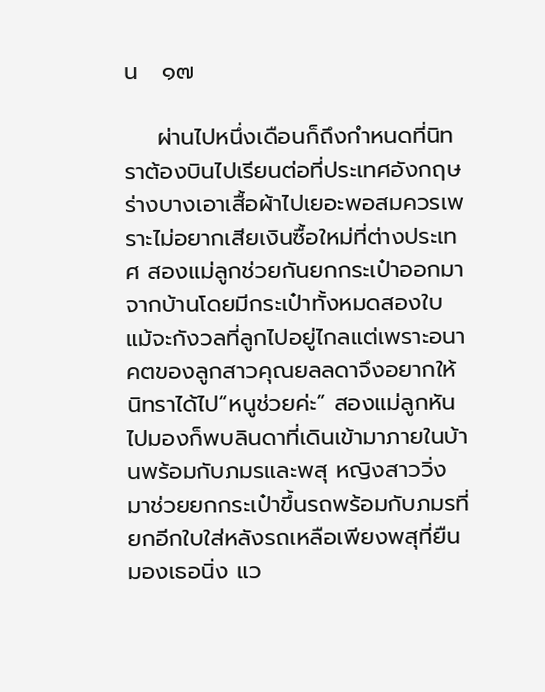น   ๑๗

    ผ่านไปหนึ่งเดือนก็ถึงกำหนดที่นิทราต้องบินไปเรียนต่อที่ประเทศอังกฤษ ร่างบางเอาเสื้อผ้าไปเยอะพอสมควรเพราะไม่อยากเสียเงินซื้อใหม่ที่ต่างประเทศ สองแม่ลูกช่วยกันยกกระเป๋าออกมาจากบ้านโดยมีกระเป๋าทั้งหมดสองใบ แม้จะกังวลที่ลูกไปอยู่ไกลแต่เพราะอนาคตของลูกสาวคุณยลลดาจึงอยากให้นิทราได้ไป“หนูช่วยค่ะ” สองแม่ลูกหันไปมองก็พบลินดาที่เดินเข้ามาภายในบ้านพร้อมกับภมรและพสุ หญิงสาววิ่งมาช่วยยกกระเป๋าขึ้นรถพร้อมกับภมรที่ยกอีกใบใส่หลังรถเหลือเพียงพสุที่ยืนมองเธอนิ่ง แว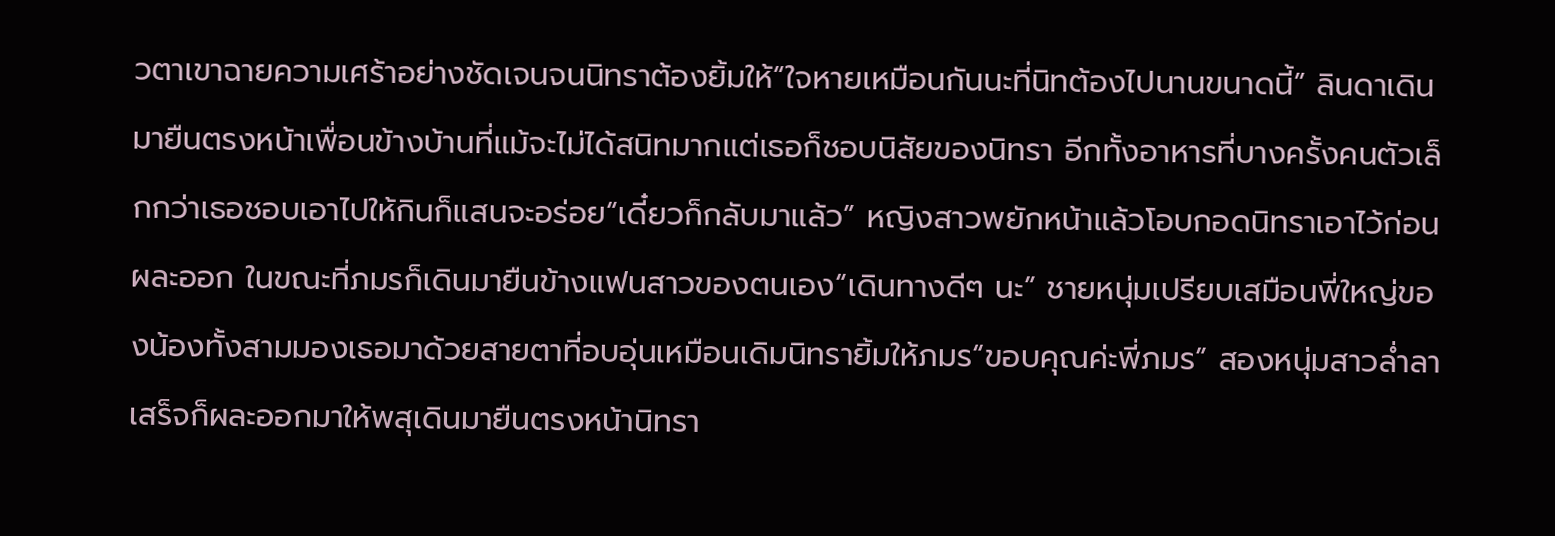วตาเขาฉายความเศร้าอย่างชัดเจนจนนิทราต้องยิ้มให้“ใจหายเหมือนกันนะที่นิทต้องไปนานขนาดนี้” ลินดาเดินมายืนตรงหน้าเพื่อนข้างบ้านที่แม้จะไม่ได้สนิทมากแต่เธอก็ชอบนิสัยของนิทรา อีกทั้งอาหารที่บางครั้งคนตัวเล็กกว่าเธอชอบเอาไปให้กินก็แสนจะอร่อย“เดี๋ยวก็กลับมาแล้ว” หญิงสาวพยักหน้าแล้วโอบกอดนิทราเอาไว้ก่อนผละออก ในขณะที่ภมรก็เดินมายืนข้างแฟนสาวของตนเอง“เดินทางดีๆ นะ” ชายหนุ่มเปรียบเสมือนพี่ใหญ่ของน้องทั้งสามมองเธอมาด้วยสายตาที่อบอุ่นเหมือนเดิมนิทรายิ้มให้ภมร“ขอบคุณค่ะพี่ภมร” สองหนุ่มสาวล่ำลาเสร็จก็ผละออกมาให้พสุเดินมายืนตรงหน้านิทรา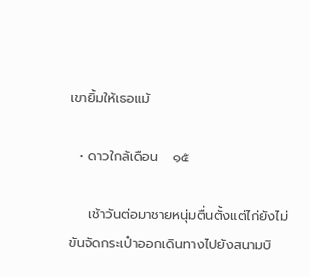เขายิ้มให้เธอแม้

  • ดาวใกล้เดือน   ๑๕

    เช้าวันต่อมาชายหนุ่มตื่นตั้งแต่ไก่ยังไม่ขันจัดกระเป๋าออกเดินทางไปยังสนามบิ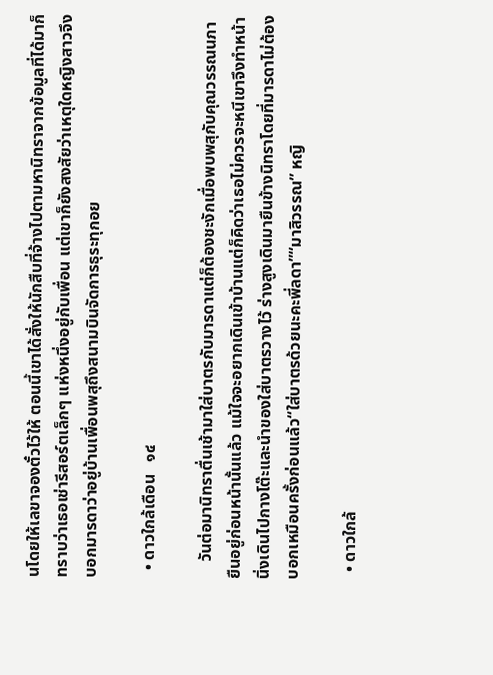นโดยให้เลขาจองตั๋วไว้ให้ ตอนนี้เขาได้สั่งให้นักสืบที่จ้างไปตามหานิทราจากข้อมูลที่ได้มาก็ทราบว่าเธอเช่ารีสอร์ตเล็กๆ แห่งหนึ่งอยู่กับเพื่อน แต่เขาก็ยังสงสัยว่าเหตุใดหญิงสาวจึงบอกมารดาว่าอยู่บ้านเพื่อนพสุถึงสนามบินจัดการธุระทุกอย

  • ดาวใกล้เดือน   ๑๔

    วันต่อมานิทราตื่นเช้ามาใส่บาตรกับมารดาแต่ก็ต้องชะงักเมื่อพบพสุกับคุณวรรณนภายืนอยู่ก่อนหน้านั้นแล้ว แม้ใจจะอยากเดินเข้าบ้านแต่ก็คิดว่าเธอไม่ควรจะหนีเขาจึงทำหน้านิ่งเดินไปกางโต๊ะและนำของใส่บาตรวางไว้ ร่างสูงเดินมายืนข้างนิทราโดยที่มารดาไม่ต้องบอกเหมือนครั้งก่อนแล้ว“ใส่บาตรด้วยนะคะพี่ลดา”“มาสิวรรณ” หญิ

  • ดาวใกล้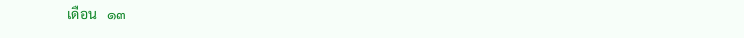เดือน   ๑๓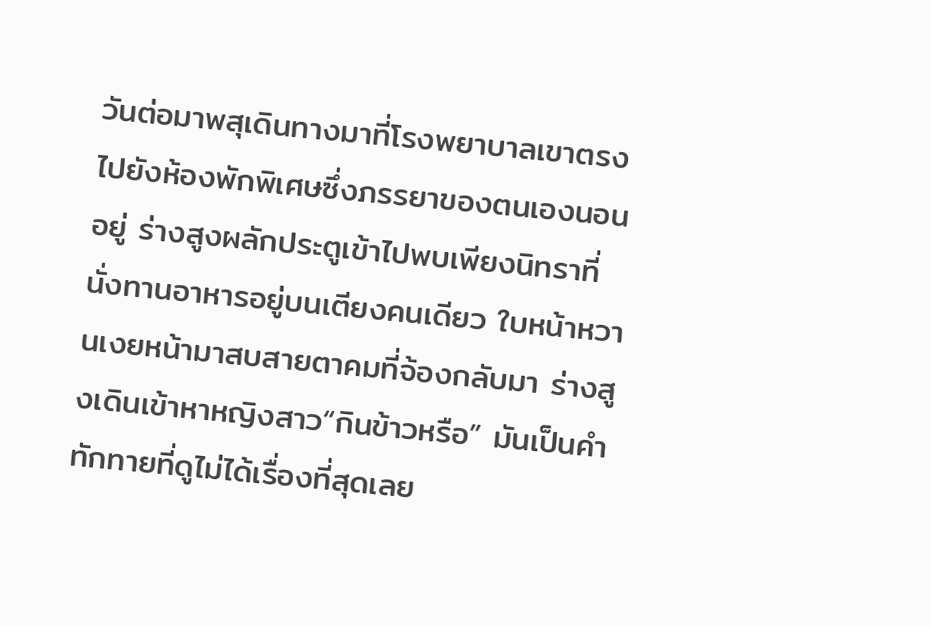วันต่อมาพสุเดินทางมาที่โรงพยาบาลเขาตรงไปยังห้องพักพิเศษซึ่งภรรยาของตนเองนอนอยู่ ร่างสูงผลักประตูเข้าไปพบเพียงนิทราที่นั่งทานอาหารอยู่บนเตียงคนเดียว ใบหน้าหวานเงยหน้ามาสบสายตาคมที่จ้องกลับมา ร่างสูงเดินเข้าหาหญิงสาว“กินข้าวหรือ” มันเป็นคำทักทายที่ดูไม่ได้เรื่องที่สุดเลย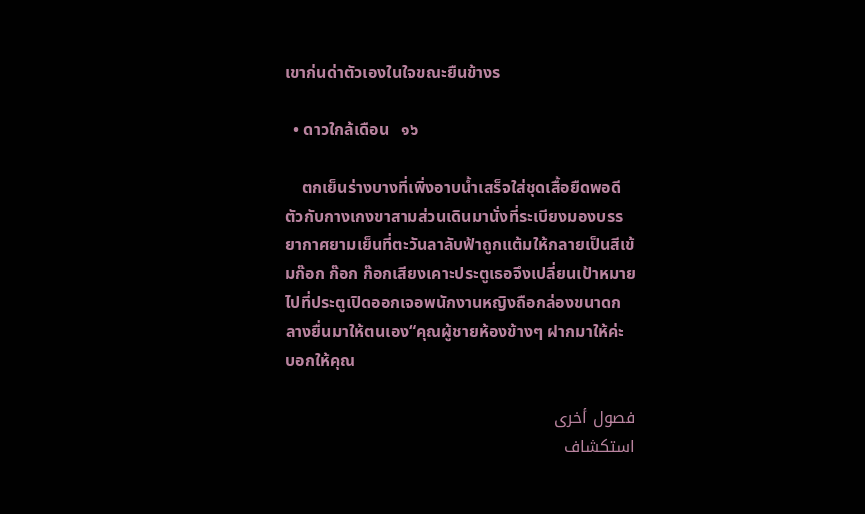เขาก่นด่าตัวเองในใจขณะยืนข้างร

  • ดาวใกล้เดือน   ๑๖

    ตกเย็นร่างบางที่เพิ่งอาบน้ำเสร็จใส่ชุดเสื้อยืดพอดีตัวกับกางเกงขาสามส่วนเดินมานั่งที่ระเบียงมองบรรยากาศยามเย็นที่ตะวันลาลับฟ้าถูกแต้มให้กลายเป็นสีเข้มก๊อก ก๊อก ก๊อกเสียงเคาะประตูเธอจึงเปลี่ยนเป้าหมายไปที่ประตูเปิดออกเจอพนักงานหญิงถือกล่องขนาดกลางยื่นมาให้ตนเอง“คุณผู้ชายห้องข้างๆ ฝากมาให้ค่ะ บอกให้คุณ

فصول أخرى
استكشاف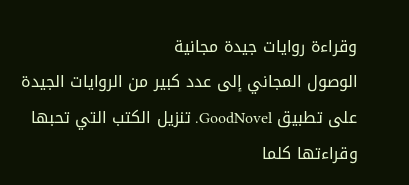وقراءة روايات جيدة مجانية
الوصول المجاني إلى عدد كبير من الروايات الجيدة على تطبيق GoodNovel. تنزيل الكتب التي تحبها وقراءتها كلما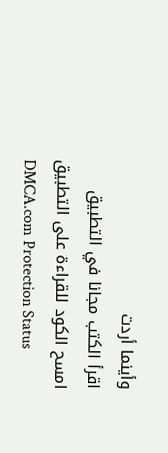وأينما أردت
اقرأ الكتب مجانا في التطبيق
امسح الكود للقراءة على التطبيق
DMCA.com Protection Status